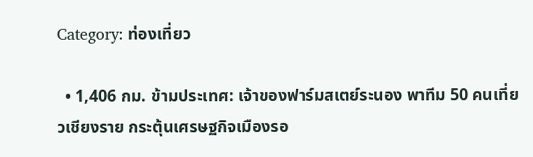Category: ท่องเที่ยว

  • 1,406 กม. ข้ามประเทศ: เจ้าของฟาร์มสเตย์ระนอง พาทีม 50 คนเที่ยวเชียงราย กระตุ้นเศรษฐกิจเมืองรอ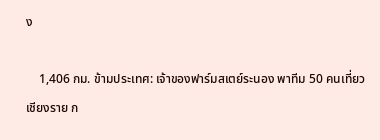ง

    1,406 กม. ข้ามประเทศ: เจ้าของฟาร์มสเตย์ระนอง พาทีม 50 คนเที่ยวเชียงราย ก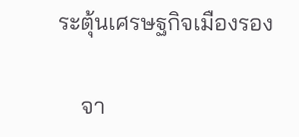ระตุ้นเศรษฐกิจเมืองรอง

    จา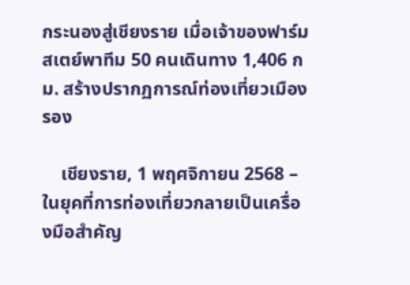กระนองสู่เชียงราย เมื่อเจ้าของฟาร์มสเตย์พาทีม 50 คนเดินทาง 1,406 กม. สร้างปรากฏการณ์ท่องเที่ยวเมืองรอง

    เชียงราย, 1 พฤศจิกายน 2568 – ในยุคที่การท่องเที่ยวกลายเป็นเครื่องมือสำคัญ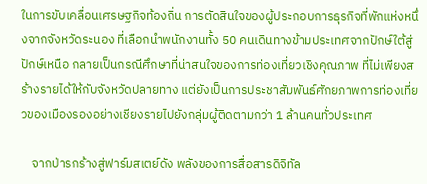ในการขับเคลื่อนเศรษฐกิจท้องถิ่น การตัดสินใจของผู้ประกอบการธุรกิจที่พักแห่งหนึ่งจากจังหวัดระนอง ที่เลือกนำพนักงานทั้ง 50 คนเดินทางข้ามประเทศจากปักษ์ใต้สู่ปักษ์เหนือ กลายเป็นกรณีศึกษาที่น่าสนใจของการท่องเที่ยวเชิงคุณภาพ ที่ไม่เพียงสร้างรายได้ให้กับจังหวัดปลายทาง แต่ยังเป็นการประชาสัมพันธ์ศักยภาพการท่องเที่ยวของเมืองรองอย่างเชียงรายไปยังกลุ่มผู้ติดตามกว่า 1 ล้านคนทั่วประเทศ

    จากป่ารกร้างสู่ฟาร์มสเตย์ดัง พลังของการสื่อสารดิจิทัล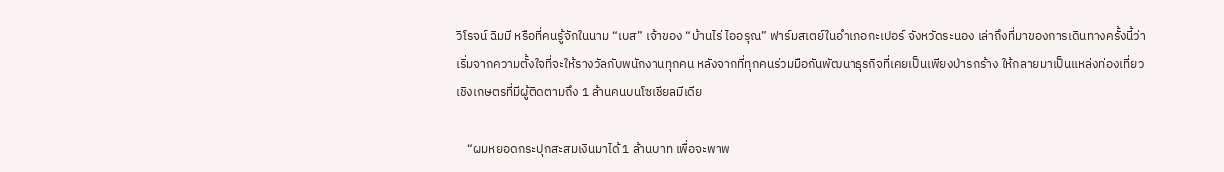วิโรจน์ ฉิมมี หรือที่คนรู้จักในนาม “เบส” เจ้าของ “บ้านไร่ ไออรุณ” ฟาร์มสเตย์ในอำเภอกะเปอร์ จังหวัดระนอง เล่าถึงที่มาของการเดินทางครั้งนี้ว่า เริ่มจากความตั้งใจที่จะให้รางวัลกับพนักงานทุกคน หลังจากที่ทุกคนร่วมมือกันพัฒนาธุรกิจที่เคยเป็นเพียงป่ารกร้าง ให้กลายมาเป็นแหล่งท่องเที่ยวเชิงเกษตรที่มีผู้ติดตามถึง 1 ล้านคนบนโซเชียลมีเดีย

    “ผมหยอดกระปุกสะสมเงินมาได้ 1 ล้านบาท เพื่อจะพาพ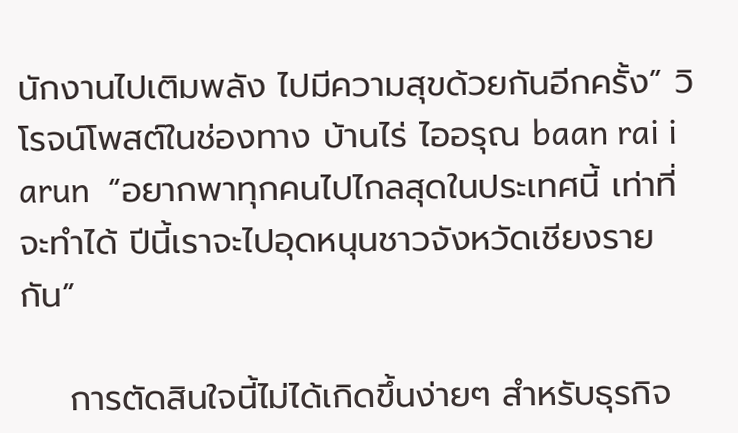นักงานไปเติมพลัง ไปมีความสุขด้วยกันอีกครั้ง” วิโรจน์โพสต์ในช่องทาง บ้านไร่ ไออรุณ baan rai i arun  “อยากพาทุกคนไปไกลสุดในประเทศนี้ เท่าที่จะทำได้ ปีนี้เราจะไปอุดหนุนชาวจังหวัดเชียงรายกัน”

    การตัดสินใจนี้ไม่ได้เกิดขึ้นง่ายๆ สำหรับธุรกิจ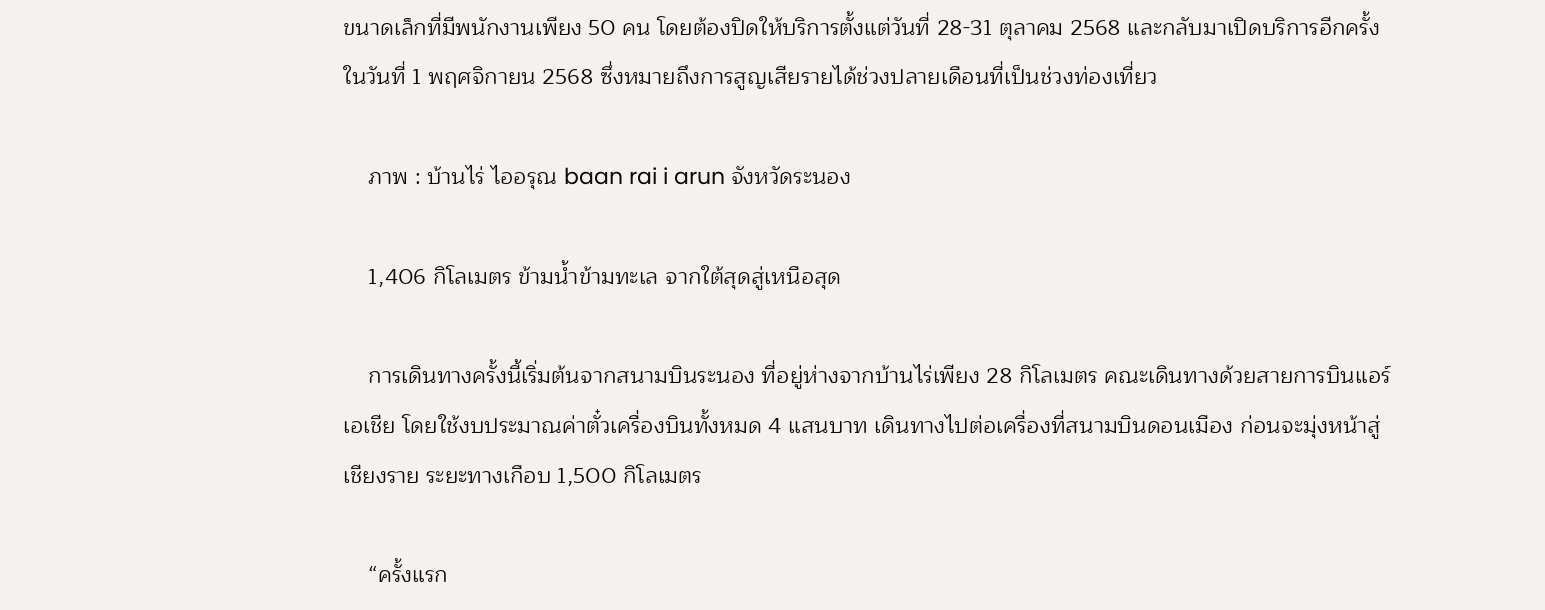ขนาดเล็กที่มีพนักงานเพียง 50 คน โดยต้องปิดให้บริการตั้งแต่วันที่ 28-31 ตุลาคม 2568 และกลับมาเปิดบริการอีกครั้งในวันที่ 1 พฤศจิกายน 2568 ซึ่งหมายถึงการสูญเสียรายได้ช่วงปลายเดือนที่เป็นช่วงท่องเที่ยว

    ภาพ : บ้านไร่ ไออรุณ baan rai i arun จังหวัดระนอง

    1,406 กิโลเมตร ข้ามน้ำข้ามทะเล จากใต้สุดสู่เหนือสุด

    การเดินทางครั้งนี้เริ่มต้นจากสนามบินระนอง ที่อยู่ห่างจากบ้านไร่เพียง 28 กิโลเมตร คณะเดินทางด้วยสายการบินแอร์เอเชีย โดยใช้งบประมาณค่าตั๋วเครื่องบินทั้งหมด 4 แสนบาท เดินทางไปต่อเครื่องที่สนามบินดอนเมือง ก่อนจะมุ่งหน้าสู่เชียงราย ระยะทางเกือบ 1,500 กิโลเมตร

    “ครั้งแรก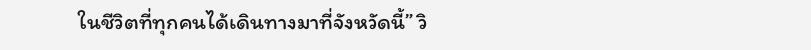ในชีวิตที่ทุกคนได้เดินทางมาที่จังหวัดนี้” วิ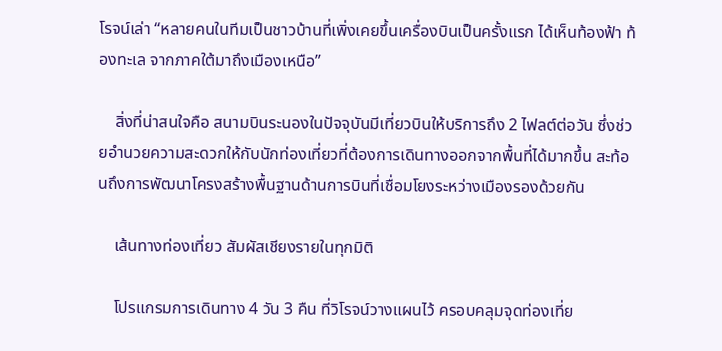โรจน์เล่า “หลายคนในทีมเป็นชาวบ้านที่เพิ่งเคยขึ้นเครื่องบินเป็นครั้งแรก ได้เห็นท้องฟ้า ท้องทะเล จากภาคใต้มาถึงเมืองเหนือ”

    สิ่งที่น่าสนใจคือ สนามบินระนองในปัจจุบันมีเที่ยวบินให้บริการถึง 2 ไฟลต์ต่อวัน ซึ่งช่วยอำนวยความสะดวกให้กับนักท่องเที่ยวที่ต้องการเดินทางออกจากพื้นที่ได้มากขึ้น สะท้อนถึงการพัฒนาโครงสร้างพื้นฐานด้านการบินที่เชื่อมโยงระหว่างเมืองรองด้วยกัน

    เส้นทางท่องเที่ยว สัมผัสเชียงรายในทุกมิติ

    โปรแกรมการเดินทาง 4 วัน 3 คืน ที่วิโรจน์วางแผนไว้ ครอบคลุมจุดท่องเที่ย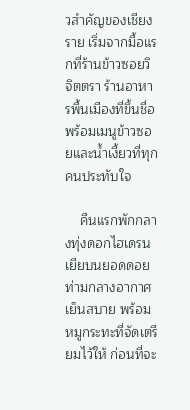วสำคัญของเชียงราย เริ่มจากมื้อแรกที่ร้านข้าวซอยวิจิตตรา ร้านอาหารพื้นเมืองที่ขึ้นชื่อ พร้อมเมนูข้าวซอยและน้ำเงี้ยวที่ทุกคนประทับใจ

    คืนแรกพักกลางทุ่งดอกไฮเดรนเยียบนยอดดอย ท่ามกลางอากาศเย็นสบาย พร้อมหมูกระทะที่จัดเตรียมไว้ให้ ก่อนที่จะ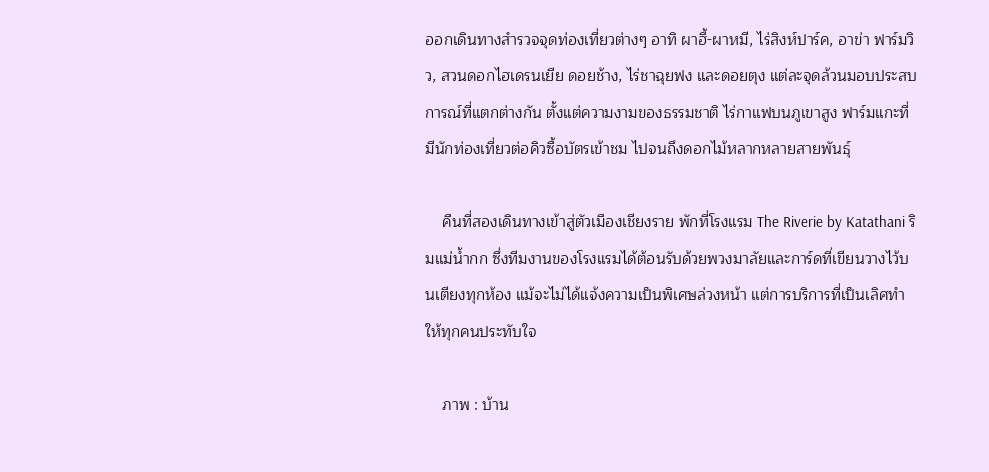ออกเดินทางสำรวจจุดท่องเที่ยวต่างๆ อาทิ ผาฮี้-ผาหมี, ไร่สิงห์ปาร์ค, อาข่า ฟาร์มวิว, สวนดอกไฮเดรนเยีย ดอยช้าง, ไร่ชาฉุยฟง และดอยตุง แต่ละจุดล้วนมอบประสบการณ์ที่แตกต่างกัน ตั้งแต่ความงามของธรรมชาติ ไร่กาแฟบนภูเขาสูง ฟาร์มแกะที่มีนักท่องเที่ยวต่อคิวซื้อบัตรเข้าชม ไปจนถึงดอกไม้หลากหลายสายพันธุ์

    คืนที่สองเดินทางเข้าสู่ตัวเมืองเชียงราย พักที่โรงแรม The Riverie by Katathani ริมแม่น้ำกก ซึ่งทีมงานของโรงแรมได้ต้อนรับด้วยพวงมาลัยและการ์ดที่เขียนวางไว้บนเตียงทุกห้อง แม้จะไม่ได้แจ้งความเป็นพิเศษล่วงหน้า แต่การบริการที่เป็นเลิศทำให้ทุกคนประทับใจ

    ภาพ : บ้าน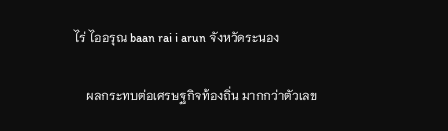ไร่ ไออรุณ baan rai i arun จังหวัดระนอง

    ผลกระทบต่อเศรษฐกิจท้องถิ่น มากกว่าตัวเลข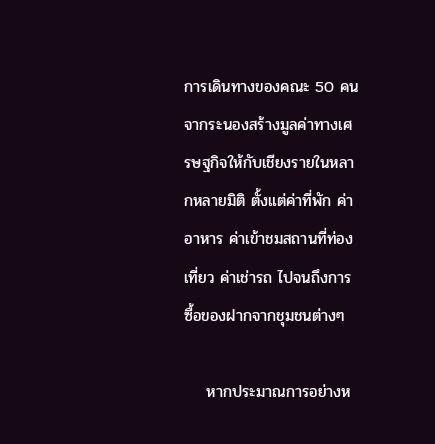การเดินทางของคณะ 50 คนจากระนองสร้างมูลค่าทางเศรษฐกิจให้กับเชียงรายในหลากหลายมิติ ตั้งแต่ค่าที่พัก ค่าอาหาร ค่าเข้าชมสถานที่ท่องเที่ยว ค่าเช่ารถ ไปจนถึงการซื้อของฝากจากชุมชนต่างๆ

    หากประมาณการอย่างห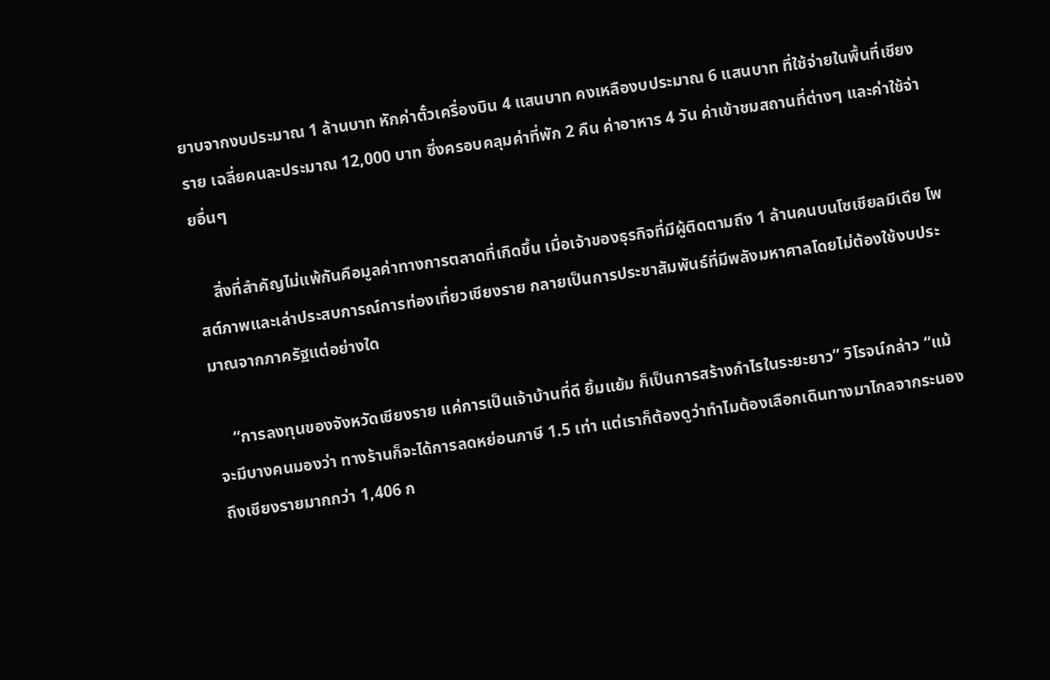ยาบจากงบประมาณ 1 ล้านบาท หักค่าตั๋วเครื่องบิน 4 แสนบาท คงเหลืองบประมาณ 6 แสนบาท ที่ใช้จ่ายในพื้นที่เชียงราย เฉลี่ยคนละประมาณ 12,000 บาท ซึ่งครอบคลุมค่าที่พัก 2 คืน ค่าอาหาร 4 วัน ค่าเข้าชมสถานที่ต่างๆ และค่าใช้จ่ายอื่นๆ

    สิ่งที่สำคัญไม่แพ้กันคือมูลค่าทางการตลาดที่เกิดขึ้น เมื่อเจ้าของธุรกิจที่มีผู้ติดตามถึง 1 ล้านคนบนโซเชียลมีเดีย โพสต์ภาพและเล่าประสบการณ์การท่องเที่ยวเชียงราย กลายเป็นการประชาสัมพันธ์ที่มีพลังมหาศาลโดยไม่ต้องใช้งบประมาณจากภาครัฐแต่อย่างใด

    “การลงทุนของจังหวัดเชียงราย แค่การเป็นเจ้าบ้านที่ดี ยิ้มแย้ม ก็เป็นการสร้างกำไรในระยะยาว” วิโรจน์กล่าว “แม้จะมีบางคนมองว่า ทางร้านก็จะได้การลดหย่อนภาษี 1.5 เท่า แต่เราก็ต้องดูว่าทำไมต้องเลือกเดินทางมาไกลจากระนองถึงเชียงรายมากกว่า 1,406 ก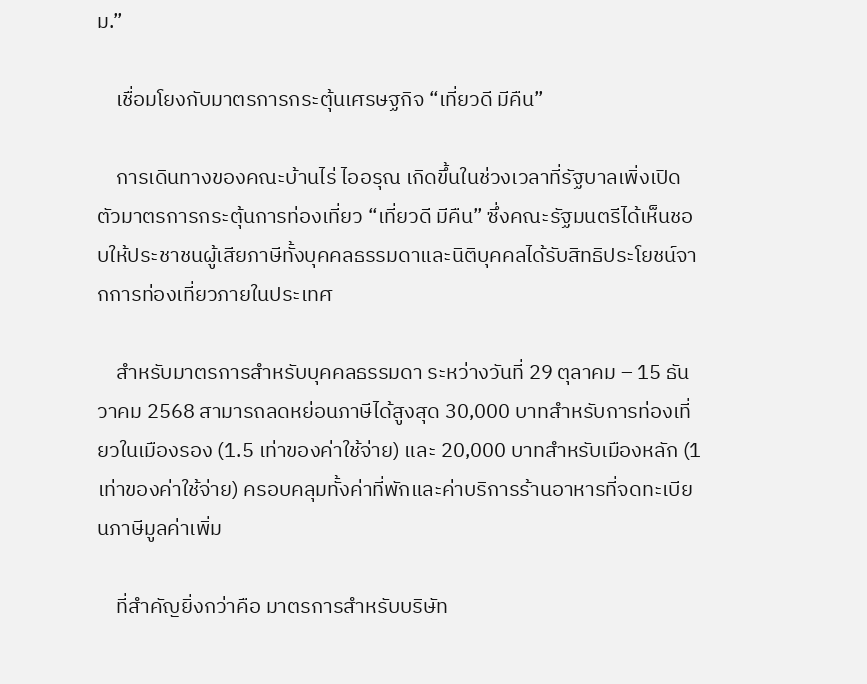ม.”

    เชื่อมโยงกับมาตรการกระตุ้นเศรษฐกิจ “เที่ยวดี มีคืน”

    การเดินทางของคณะบ้านไร่ ไออรุณ เกิดขึ้นในช่วงเวลาที่รัฐบาลเพิ่งเปิดตัวมาตรการกระตุ้นการท่องเที่ยว “เที่ยวดี มีคืน” ซึ่งคณะรัฐมนตรีได้เห็นชอบให้ประชาชนผู้เสียภาษีทั้งบุคคลธรรมดาและนิติบุคคลได้รับสิทธิประโยชน์จากการท่องเที่ยวภายในประเทศ

    สำหรับมาตรการสำหรับบุคคลธรรมดา ระหว่างวันที่ 29 ตุลาคม – 15 ธันวาคม 2568 สามารถลดหย่อนภาษีได้สูงสุด 30,000 บาทสำหรับการท่องเที่ยวในเมืองรอง (1.5 เท่าของค่าใช้จ่าย) และ 20,000 บาทสำหรับเมืองหลัก (1 เท่าของค่าใช้จ่าย) ครอบคลุมทั้งค่าที่พักและค่าบริการร้านอาหารที่จดทะเบียนภาษีมูลค่าเพิ่ม

    ที่สำคัญยิ่งกว่าคือ มาตรการสำหรับบริษัท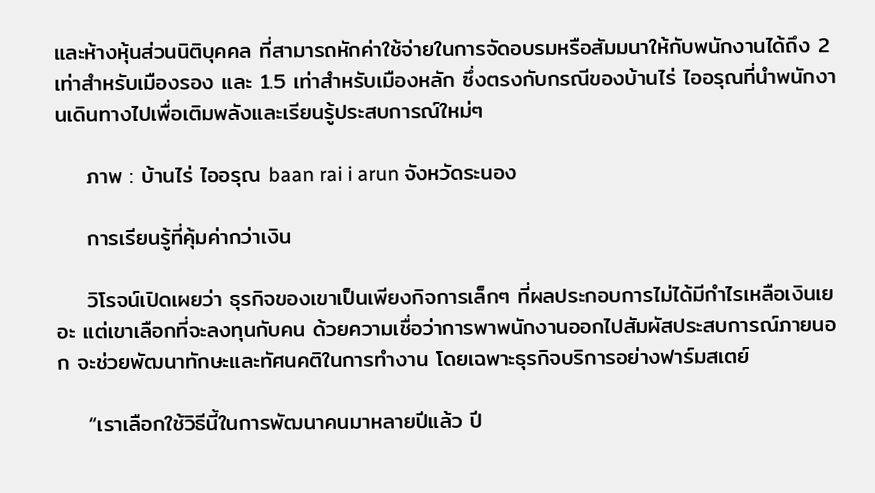และห้างหุ้นส่วนนิติบุคคล ที่สามารถหักค่าใช้จ่ายในการจัดอบรมหรือสัมมนาให้กับพนักงานได้ถึง 2 เท่าสำหรับเมืองรอง และ 1.5 เท่าสำหรับเมืองหลัก ซึ่งตรงกับกรณีของบ้านไร่ ไออรุณที่นำพนักงานเดินทางไปเพื่อเติมพลังและเรียนรู้ประสบการณ์ใหม่ๆ

    ภาพ : บ้านไร่ ไออรุณ baan rai i arun จังหวัดระนอง

    การเรียนรู้ที่คุ้มค่ากว่าเงิน

    วิโรจน์เปิดเผยว่า ธุรกิจของเขาเป็นเพียงกิจการเล็กๆ ที่ผลประกอบการไม่ได้มีกำไรเหลือเงินเยอะ แต่เขาเลือกที่จะลงทุนกับคน ด้วยความเชื่อว่าการพาพนักงานออกไปสัมผัสประสบการณ์ภายนอก จะช่วยพัฒนาทักษะและทัศนคติในการทำงาน โดยเฉพาะธุรกิจบริการอย่างฟาร์มสเตย์

    “เราเลือกใช้วิธีนี้ในการพัฒนาคนมาหลายปีแล้ว ปี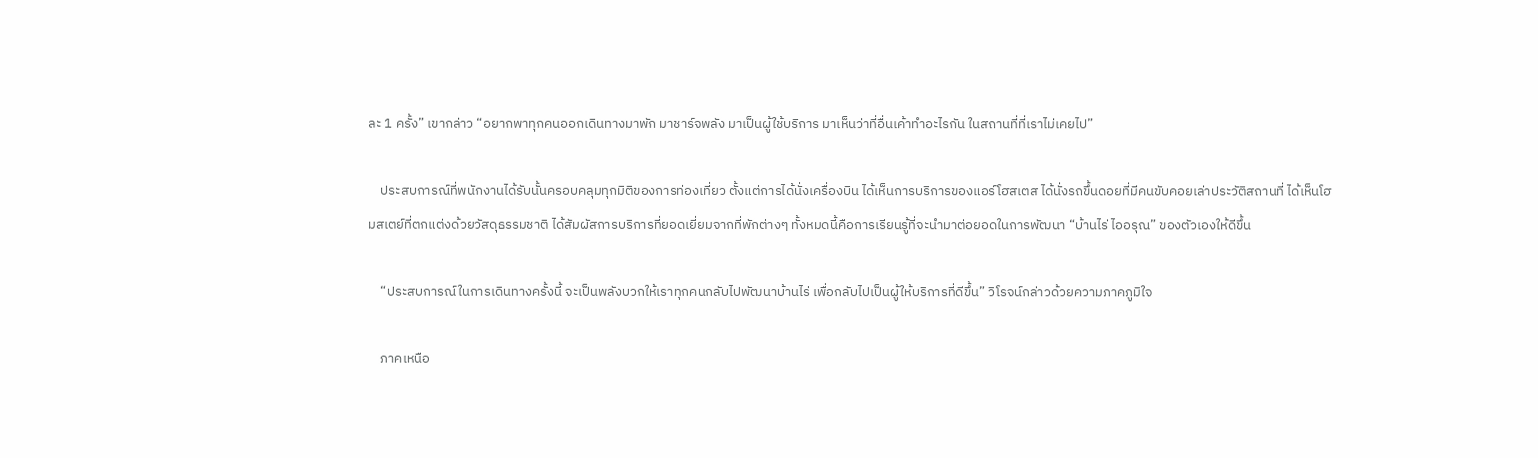ละ 1 ครั้ง” เขากล่าว “อยากพาทุกคนออกเดินทางมาพัก มาชาร์จพลัง มาเป็นผู้ใช้บริการ มาเห็นว่าที่อื่นเค้าทำอะไรกัน ในสถานที่ที่เราไม่เคยไป”

    ประสบการณ์ที่พนักงานได้รับนั้นครอบคลุมทุกมิติของการท่องเที่ยว ตั้งแต่การได้นั่งเครื่องบิน ได้เห็นการบริการของแอร์โฮสเตส ได้นั่งรถขึ้นดอยที่มีคนขับคอยเล่าประวัติสถานที่ ได้เห็นโฮมสเตย์ที่ตกแต่งด้วยวัสดุธรรมชาติ ได้สัมผัสการบริการที่ยอดเยี่ยมจากที่พักต่างๆ ทั้งหมดนี้คือการเรียนรู้ที่จะนำมาต่อยอดในการพัฒนา “บ้านไร่ ไออรุณ” ของตัวเองให้ดีขึ้น

    “ประสบการณ์ในการเดินทางครั้งนี้ จะเป็นพลังบวกให้เราทุกคนกลับไปพัฒนาบ้านไร่ เพื่อกลับไปเป็นผู้ให้บริการที่ดีขึ้น” วิโรจน์กล่าวด้วยความภาคภูมิใจ

    ภาคเหนือ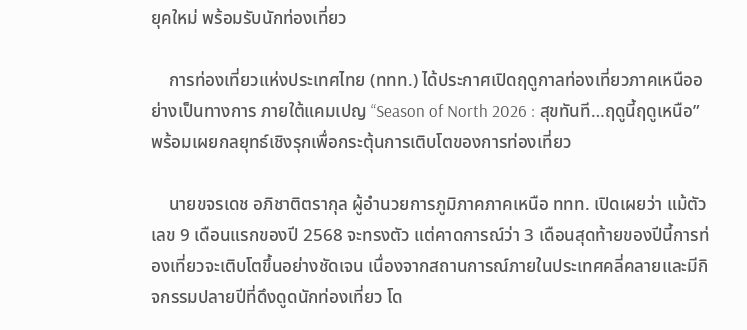ยุคใหม่ พร้อมรับนักท่องเที่ยว

    การท่องเที่ยวแห่งประเทศไทย (ททท.) ได้ประกาศเปิดฤดูกาลท่องเที่ยวภาคเหนืออย่างเป็นทางการ ภายใต้แคมเปญ “Season of North 2026 : สุขทันที…ฤดูนี้ฤดูเหนือ” พร้อมเผยกลยุทธ์เชิงรุกเพื่อกระตุ้นการเติบโตของการท่องเที่ยว

    นายขจรเดช อภิชาติตรากุล ผู้อำนวยการภูมิภาคภาคเหนือ ททท. เปิดเผยว่า แม้ตัวเลข 9 เดือนแรกของปี 2568 จะทรงตัว แต่คาดการณ์ว่า 3 เดือนสุดท้ายของปีนี้การท่องเที่ยวจะเติบโตขึ้นอย่างชัดเจน เนื่องจากสถานการณ์ภายในประเทศคลี่คลายและมีกิจกรรมปลายปีที่ดึงดูดนักท่องเที่ยว โด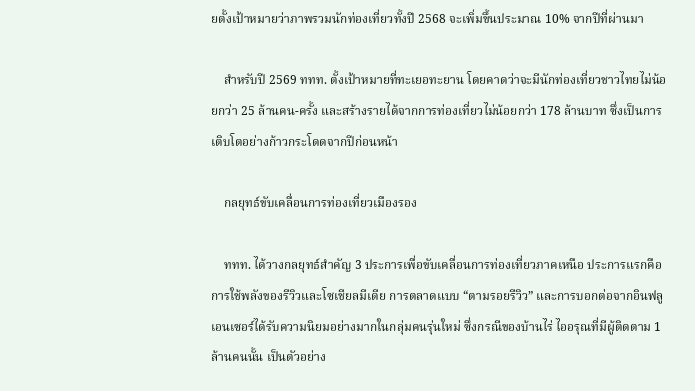ยตั้งเป้าหมายว่าภาพรวมนักท่องเที่ยวทั้งปี 2568 จะเพิ่มขึ้นประมาณ 10% จากปีที่ผ่านมา

    สำหรับปี 2569 ททท. ตั้งเป้าหมายที่ทะเยอทะยาน โดยคาดว่าจะมีนักท่องเที่ยวชาวไทยไม่น้อยกว่า 25 ล้านคน-ครั้ง และสร้างรายได้จากการท่องเที่ยวไม่น้อยกว่า 178 ล้านบาท ซึ่งเป็นการเติบโตอย่างก้าวกระโดดจากปีก่อนหน้า

    กลยุทธ์ขับเคลื่อนการท่องเที่ยวเมืองรอง

    ททท. ได้วางกลยุทธ์สำคัญ 3 ประการเพื่อขับเคลื่อนการท่องเที่ยวภาคเหนือ ประการแรกคือการใช้พลังของรีวิวและโซเชียลมีเดีย การตลาดแบบ “ตามรอยรีวิว” และการบอกต่อจากอินฟลูเอนเซอร์ได้รับความนิยมอย่างมากในกลุ่มคนรุ่นใหม่ ซึ่งกรณีของบ้านไร่ ไออรุณที่มีผู้ติดตาม 1 ล้านคนนั้น เป็นตัวอย่าง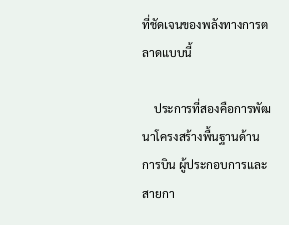ที่ชัดเจนของพลังทางการตลาดแบบนี้

    ประการที่สองคือการพัฒนาโครงสร้างพื้นฐานด้านการบิน ผู้ประกอบการและสายกา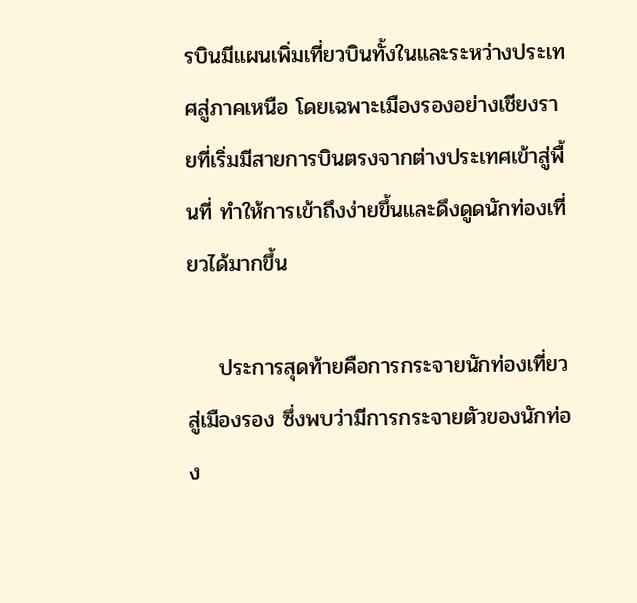รบินมีแผนเพิ่มเที่ยวบินทั้งในและระหว่างประเทศสู่ภาคเหนือ โดยเฉพาะเมืองรองอย่างเชียงรายที่เริ่มมีสายการบินตรงจากต่างประเทศเข้าสู่พื้นที่ ทำให้การเข้าถึงง่ายขึ้นและดึงดูดนักท่องเที่ยวได้มากขึ้น

    ประการสุดท้ายคือการกระจายนักท่องเที่ยวสู่เมืองรอง ซึ่งพบว่ามีการกระจายตัวของนักท่อง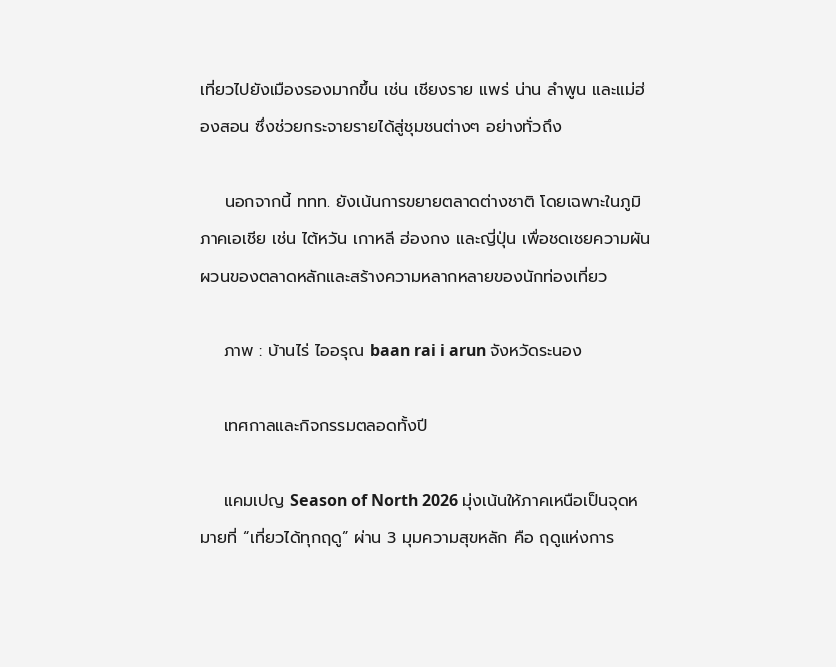เที่ยวไปยังเมืองรองมากขึ้น เช่น เชียงราย แพร่ น่าน ลำพูน และแม่ฮ่องสอน ซึ่งช่วยกระจายรายได้สู่ชุมชนต่างๆ อย่างทั่วถึง

    นอกจากนี้ ททท. ยังเน้นการขยายตลาดต่างชาติ โดยเฉพาะในภูมิภาคเอเชีย เช่น ไต้หวัน เกาหลี ฮ่องกง และญี่ปุ่น เพื่อชดเชยความผันผวนของตลาดหลักและสร้างความหลากหลายของนักท่องเที่ยว

    ภาพ : บ้านไร่ ไออรุณ baan rai i arun จังหวัดระนอง

    เทศกาลและกิจกรรมตลอดทั้งปี

    แคมเปญ Season of North 2026 มุ่งเน้นให้ภาคเหนือเป็นจุดหมายที่ “เที่ยวได้ทุกฤดู” ผ่าน 3 มุมความสุขหลัก คือ ฤดูแห่งการ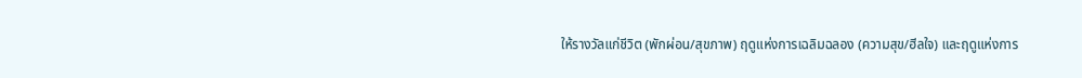ให้รางวัลแก่ชีวิต (พักผ่อน/สุขภาพ) ฤดูแห่งการเฉลิมฉลอง (ความสุข/ฮีลใจ) และฤดูแห่งการ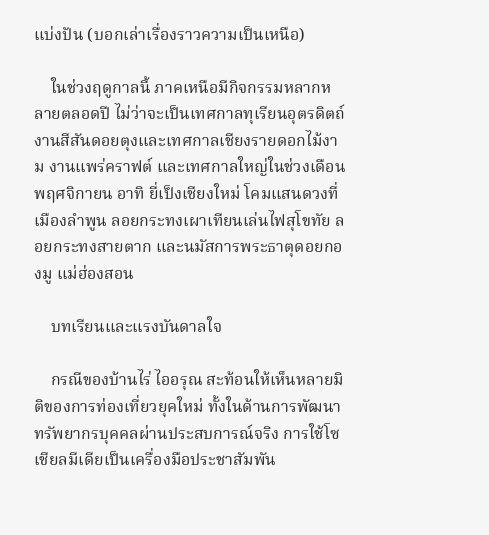แบ่งปัน (บอกเล่าเรื่องราวความเป็นเหนือ)

    ในช่วงฤดูกาลนี้ ภาคเหนือมีกิจกรรมหลากหลายตลอดปี ไม่ว่าจะเป็นเทศกาลทุเรียนอุตรดิตถ์ งานสีสันดอยตุงและเทศกาลเชียงรายดอกไม้งาม งานแพร่คราฟต์ และเทศกาลใหญ่ในช่วงเดือนพฤศจิกายน อาทิ ยี่เป็งเชียงใหม่ โคมแสนดวงที่เมืองลำพูน ลอยกระทงเผาเทียนเล่นไฟสุโขทัย ลอยกระทงสายตาก และนมัสการพระธาตุดอยกองมู แม่ฮ่องสอน

    บทเรียนและแรงบันดาลใจ

    กรณีของบ้านไร่ ไออรุณ สะท้อนให้เห็นหลายมิติของการท่องเที่ยวยุคใหม่ ทั้งในด้านการพัฒนาทรัพยากรบุคคลผ่านประสบการณ์จริง การใช้โซเชียลมีเดียเป็นเครื่องมือประชาสัมพัน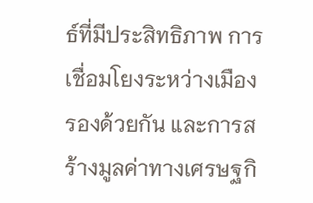ธ์ที่มีประสิทธิภาพ การเชื่อมโยงระหว่างเมืองรองด้วยกัน และการสร้างมูลค่าทางเศรษฐกิ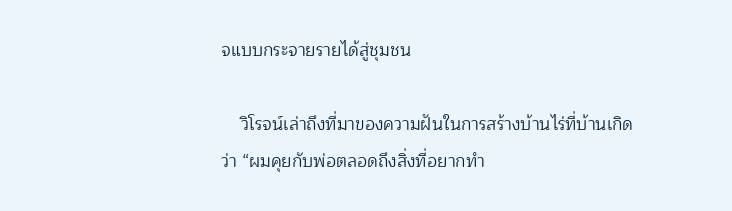จแบบกระจายรายได้สู่ชุมชน

    วิโรจน์เล่าถึงที่มาของความฝันในการสร้างบ้านไร่ที่บ้านเกิดว่า “ผมคุยกับพ่อตลอดถึงสิ่งที่อยากทำ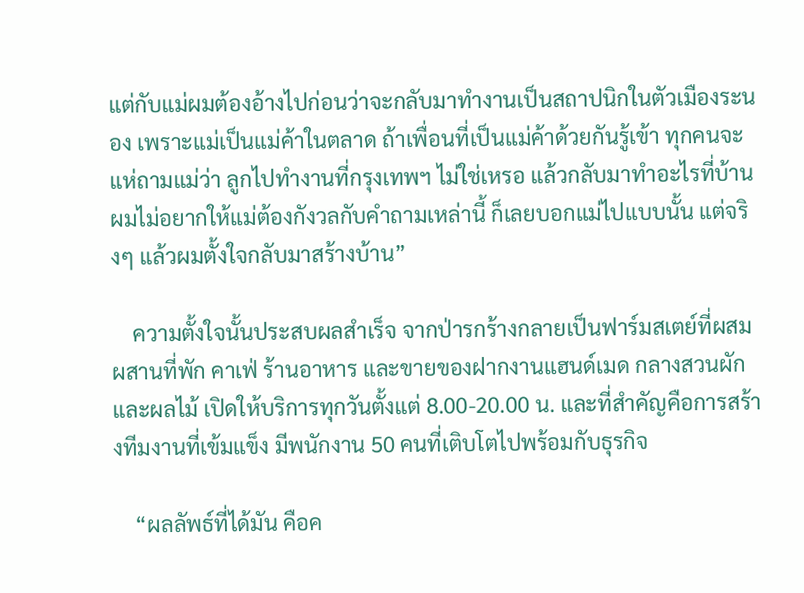แต่กับแม่ผมต้องอ้างไปก่อนว่าจะกลับมาทำงานเป็นสถาปนิกในตัวเมืองระนอง เพราะแม่เป็นแม่ค้าในตลาด ถ้าเพื่อนที่เป็นแม่ค้าด้วยกันรู้เข้า ทุกคนจะแห่ถามแม่ว่า ลูกไปทำงานที่กรุงเทพฯ ไม่ใช่เหรอ แล้วกลับมาทำอะไรที่บ้าน ผมไม่อยากให้แม่ต้องกังวลกับคำถามเหล่านี้ ก็เลยบอกแม่ไปแบบนั้น แต่จริงๆ แล้วผมตั้งใจกลับมาสร้างบ้าน”

    ความตั้งใจนั้นประสบผลสำเร็จ จากป่ารกร้างกลายเป็นฟาร์มสเตย์ที่ผสมผสานที่พัก คาเฟ่ ร้านอาหาร และขายของฝากงานแฮนด์เมด กลางสวนผักและผลไม้ เปิดให้บริการทุกวันตั้งแต่ 8.00-20.00 น. และที่สำคัญคือการสร้างทีมงานที่เข้มแข็ง มีพนักงาน 50 คนที่เติบโตไปพร้อมกับธุรกิจ

    “ผลลัพธ์ที่ได้มัน คือค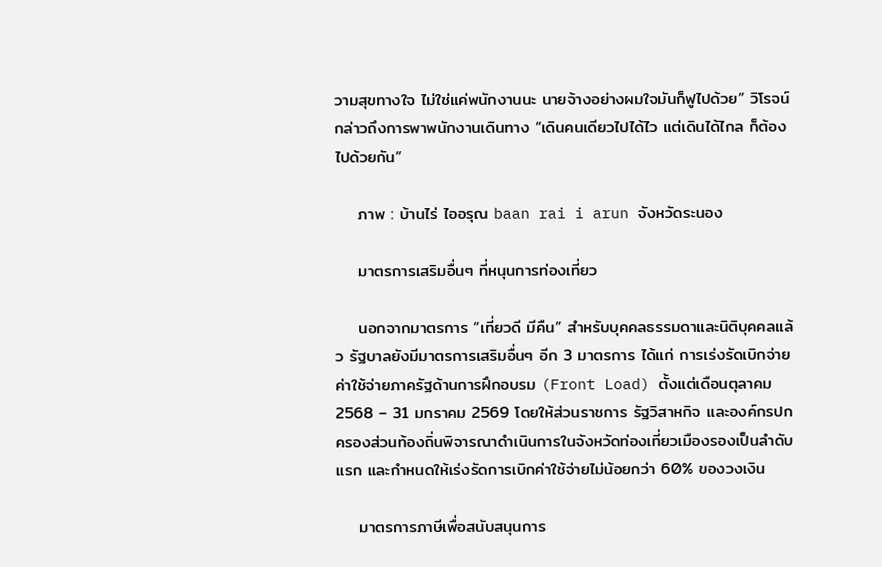วามสุขทางใจ ไม่ใช่แค่พนักงานนะ นายจ้างอย่างผมใจมันก็ฟูไปด้วย” วิโรจน์กล่าวถึงการพาพนักงานเดินทาง “เดินคนเดียวไปได้ไว แต่เดินได้ไกล ก็ต้องไปด้วยกัน”

    ภาพ : บ้านไร่ ไออรุณ baan rai i arun จังหวัดระนอง

    มาตรการเสริมอื่นๆ ที่หนุนการท่องเที่ยว

    นอกจากมาตรการ “เที่ยวดี มีคืน” สำหรับบุคคลธรรมดาและนิติบุคคลแล้ว รัฐบาลยังมีมาตรการเสริมอื่นๆ อีก 3 มาตรการ ได้แก่ การเร่งรัดเบิกจ่ายค่าใช้จ่ายภาครัฐด้านการฝึกอบรม (Front Load) ตั้งแต่เดือนตุลาคม 2568 – 31 มกราคม 2569 โดยให้ส่วนราชการ รัฐวิสาหกิจ และองค์กรปกครองส่วนท้องถิ่นพิจารณาดำเนินการในจังหวัดท่องเที่ยวเมืองรองเป็นลำดับแรก และกำหนดให้เร่งรัดการเบิกค่าใช้จ่ายไม่น้อยกว่า 60% ของวงเงิน

    มาตรการภาษีเพื่อสนับสนุนการ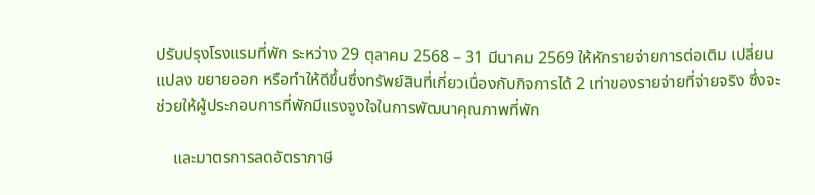ปรับปรุงโรงแรมที่พัก ระหว่าง 29 ตุลาคม 2568 – 31 มีนาคม 2569 ให้หักรายจ่ายการต่อเติม เปลี่ยนแปลง ขยายออก หรือทำให้ดีขึ้นซึ่งทรัพย์สินที่เกี่ยวเนื่องกับกิจการได้ 2 เท่าของรายจ่ายที่จ่ายจริง ซึ่งจะช่วยให้ผู้ประกอบการที่พักมีแรงจูงใจในการพัฒนาคุณภาพที่พัก

    และมาตรการลดอัตราภาษี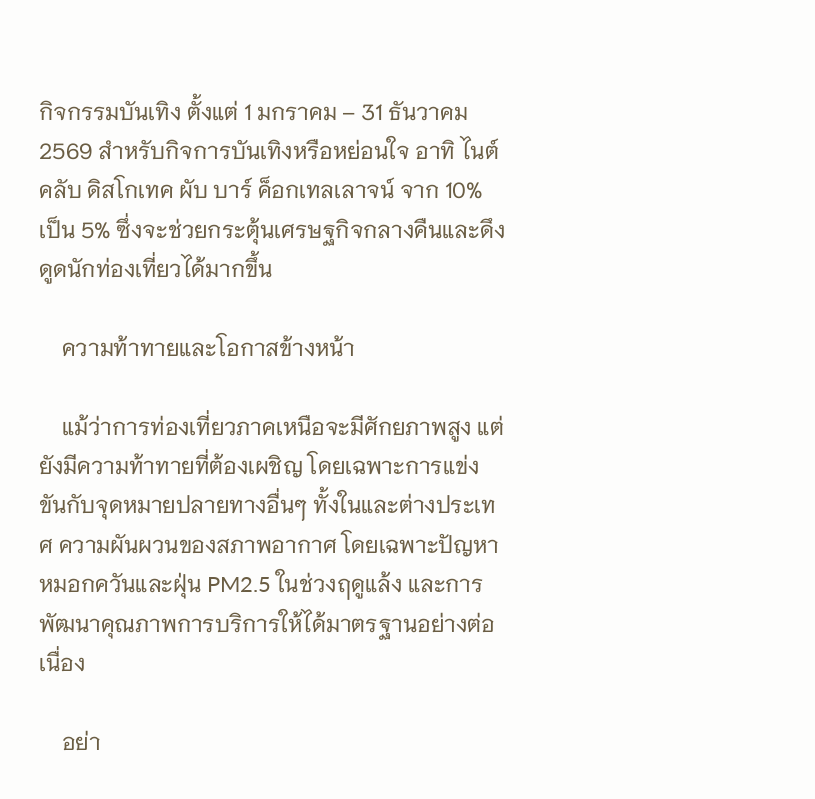กิจกรรมบันเทิง ตั้งแต่ 1 มกราคม – 31 ธันวาคม 2569 สำหรับกิจการบันเทิงหรือหย่อนใจ อาทิ ไนต์คลับ ดิสโกเทค ผับ บาร์ ค็อกเทลเลาจน์ จาก 10% เป็น 5% ซึ่งจะช่วยกระตุ้นเศรษฐกิจกลางคืนและดึงดูดนักท่องเที่ยวได้มากขึ้น

    ความท้าทายและโอกาสข้างหน้า

    แม้ว่าการท่องเที่ยวภาคเหนือจะมีศักยภาพสูง แต่ยังมีความท้าทายที่ต้องเผชิญ โดยเฉพาะการแข่งขันกับจุดหมายปลายทางอื่นๆ ทั้งในและต่างประเทศ ความผันผวนของสภาพอากาศ โดยเฉพาะปัญหาหมอกควันและฝุ่น PM2.5 ในช่วงฤดูแล้ง และการพัฒนาคุณภาพการบริการให้ได้มาตรฐานอย่างต่อเนื่อง

    อย่า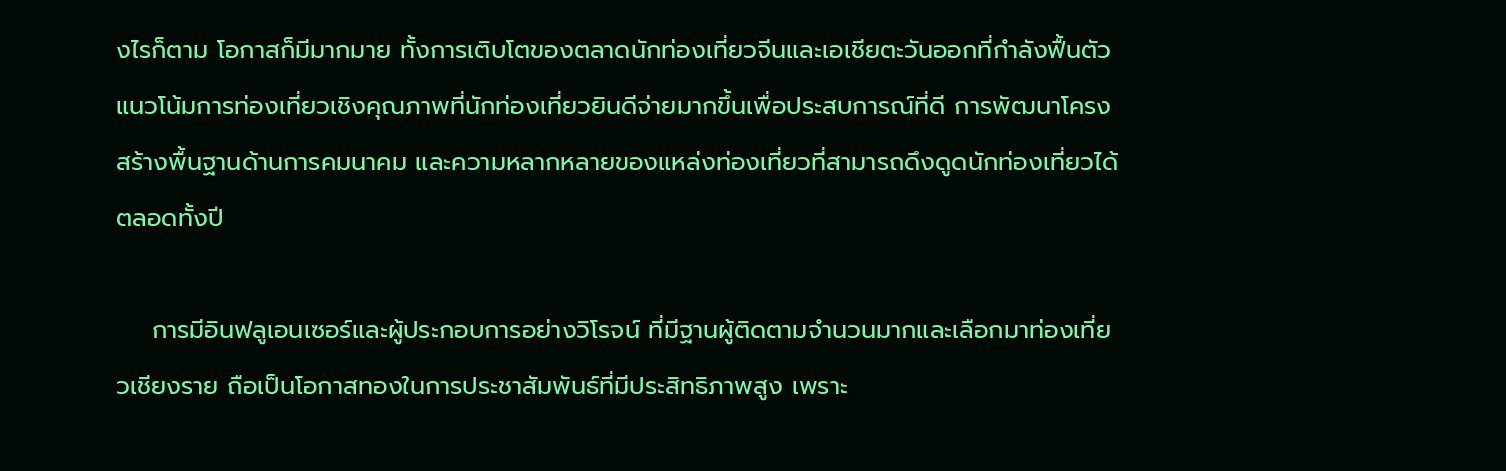งไรก็ตาม โอกาสก็มีมากมาย ทั้งการเติบโตของตลาดนักท่องเที่ยวจีนและเอเชียตะวันออกที่กำลังฟื้นตัว แนวโน้มการท่องเที่ยวเชิงคุณภาพที่นักท่องเที่ยวยินดีจ่ายมากขึ้นเพื่อประสบการณ์ที่ดี การพัฒนาโครงสร้างพื้นฐานด้านการคมนาคม และความหลากหลายของแหล่งท่องเที่ยวที่สามารถดึงดูดนักท่องเที่ยวได้ตลอดทั้งปี

    การมีอินฟลูเอนเซอร์และผู้ประกอบการอย่างวิโรจน์ ที่มีฐานผู้ติดตามจำนวนมากและเลือกมาท่องเที่ยวเชียงราย ถือเป็นโอกาสทองในการประชาสัมพันธ์ที่มีประสิทธิภาพสูง เพราะ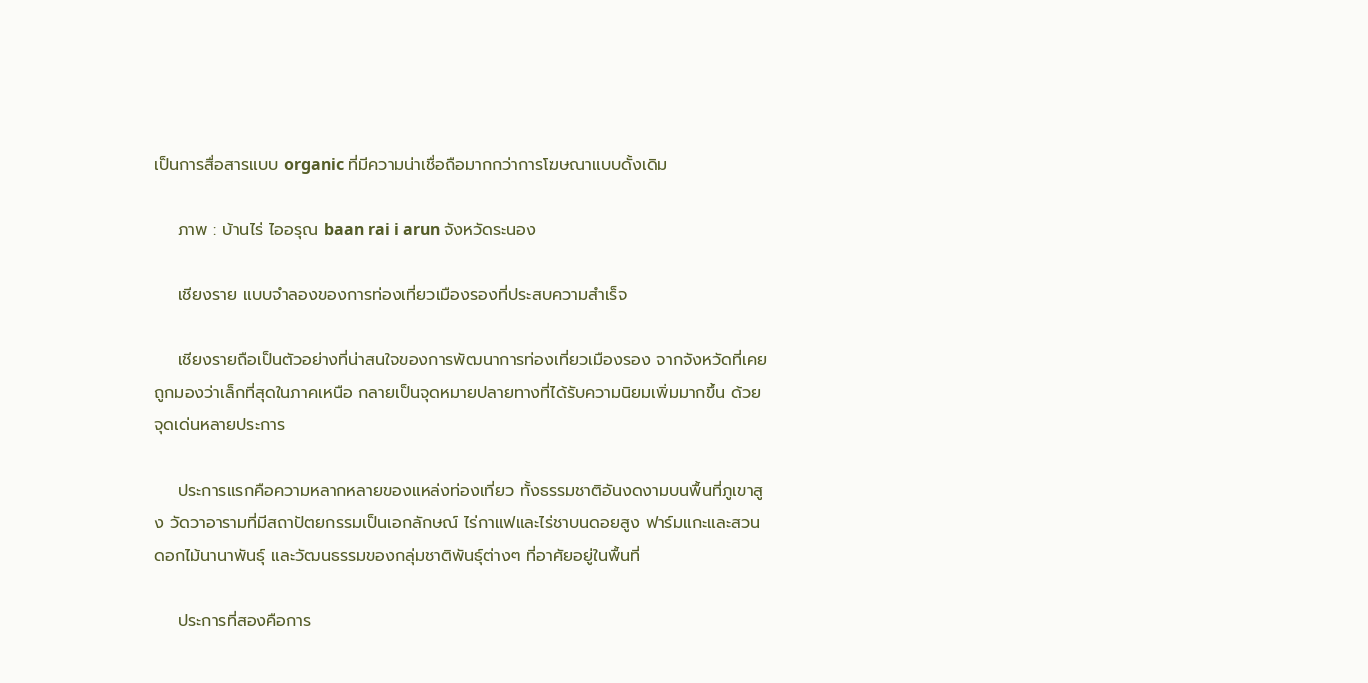เป็นการสื่อสารแบบ organic ที่มีความน่าเชื่อถือมากกว่าการโฆษณาแบบดั้งเดิม

    ภาพ : บ้านไร่ ไออรุณ baan rai i arun จังหวัดระนอง

    เชียงราย แบบจำลองของการท่องเที่ยวเมืองรองที่ประสบความสำเร็จ

    เชียงรายถือเป็นตัวอย่างที่น่าสนใจของการพัฒนาการท่องเที่ยวเมืองรอง จากจังหวัดที่เคยถูกมองว่าเล็กที่สุดในภาคเหนือ กลายเป็นจุดหมายปลายทางที่ได้รับความนิยมเพิ่มมากขึ้น ด้วยจุดเด่นหลายประการ

    ประการแรกคือความหลากหลายของแหล่งท่องเที่ยว ทั้งธรรมชาติอันงดงามบนพื้นที่ภูเขาสูง วัดวาอารามที่มีสถาปัตยกรรมเป็นเอกลักษณ์ ไร่กาแฟและไร่ชาบนดอยสูง ฟาร์มแกะและสวนดอกไม้นานาพันธุ์ และวัฒนธรรมของกลุ่มชาติพันธุ์ต่างๆ ที่อาศัยอยู่ในพื้นที่

    ประการที่สองคือการ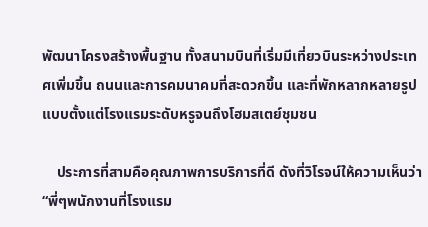พัฒนาโครงสร้างพื้นฐาน ทั้งสนามบินที่เริ่มมีเที่ยวบินระหว่างประเทศเพิ่มขึ้น ถนนและการคมนาคมที่สะดวกขึ้น และที่พักหลากหลายรูปแบบตั้งแต่โรงแรมระดับหรูจนถึงโฮมสเตย์ชุมชน

    ประการที่สามคือคุณภาพการบริการที่ดี ดังที่วิโรจน์ให้ความเห็นว่า “พี่ๆพนักงานที่โรงแรม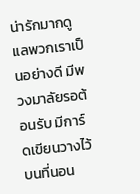น่ารักมากดูแลพวกเราเป็นอย่างดี มีพวงมาลัยรอต้อนรับ มีการ์ดเขียนวางไว้บนที่นอน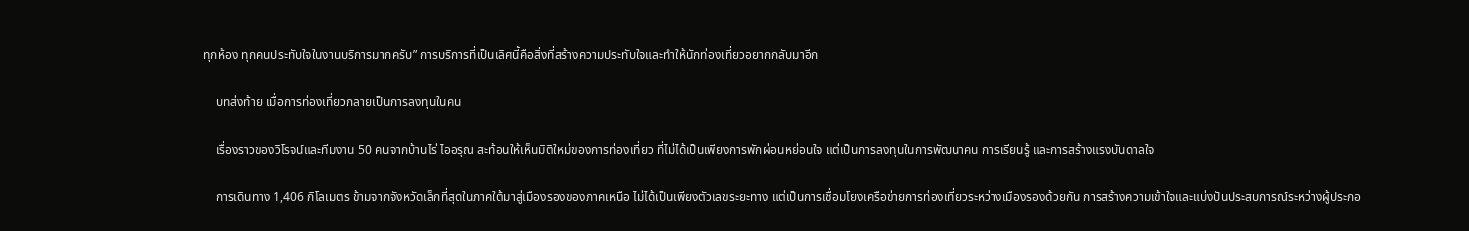ทุกห้อง ทุกคนประทับใจในงานบริการมากครับ” การบริการที่เป็นเลิศนี้คือสิ่งที่สร้างความประทับใจและทำให้นักท่องเที่ยวอยากกลับมาอีก

    บทส่งท้าย เมื่อการท่องเที่ยวกลายเป็นการลงทุนในคน

    เรื่องราวของวิโรจน์และทีมงาน 50 คนจากบ้านไร่ ไออรุณ สะท้อนให้เห็นมิติใหม่ของการท่องเที่ยว ที่ไม่ได้เป็นเพียงการพักผ่อนหย่อนใจ แต่เป็นการลงทุนในการพัฒนาคน การเรียนรู้ และการสร้างแรงบันดาลใจ

    การเดินทาง 1,406 กิโลเมตร ข้ามจากจังหวัดเล็กที่สุดในภาคใต้มาสู่เมืองรองของภาคเหนือ ไม่ได้เป็นเพียงตัวเลขระยะทาง แต่เป็นการเชื่อมโยงเครือข่ายการท่องเที่ยวระหว่างเมืองรองด้วยกัน การสร้างความเข้าใจและแบ่งปันประสบการณ์ระหว่างผู้ประกอ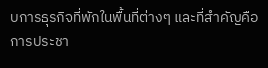บการธุรกิจที่พักในพื้นที่ต่างๆ และที่สำคัญคือการประชา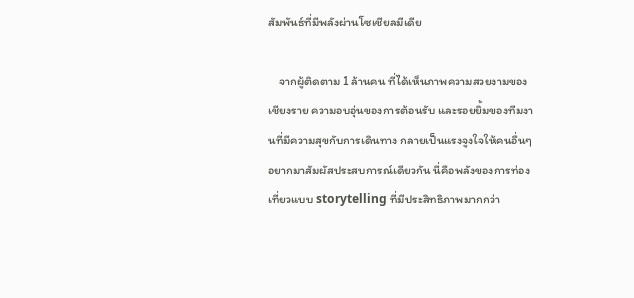สัมพันธ์ที่มีพลังผ่านโซเชียลมีเดีย

    จากผู้ติดตาม 1 ล้านคน ที่ได้เห็นภาพความสวยงามของเชียงราย ความอบอุ่นของการต้อนรับ และรอยยิ้มของทีมงานที่มีความสุขกับการเดินทาง กลายเป็นแรงจูงใจให้คนอื่นๆ อยากมาสัมผัสประสบการณ์เดียวกัน นี่คือพลังของการท่องเที่ยวแบบ storytelling ที่มีประสิทธิภาพมากกว่า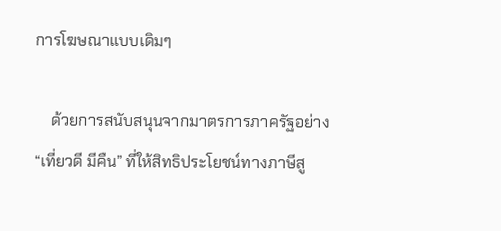การโฆษณาแบบเดิมๆ

    ด้วยการสนับสนุนจากมาตรการภาครัฐอย่าง “เที่ยวดี มีคืน” ที่ให้สิทธิประโยชน์ทางภาษีสู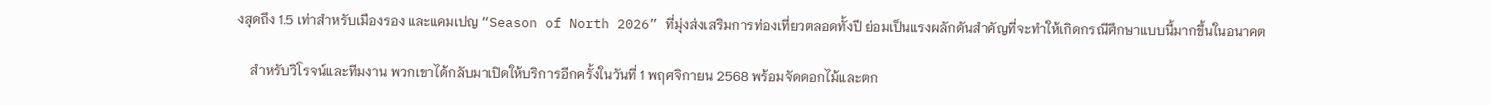งสุดถึง 1.5 เท่าสำหรับเมืองรอง และแคมเปญ “Season of North 2026” ที่มุ่งส่งเสริมการท่องเที่ยวตลอดทั้งปี ย่อมเป็นแรงผลักดันสำคัญที่จะทำให้เกิดกรณีศึกษาแบบนี้มากขึ้นในอนาคต

    สำหรับวิโรจน์และทีมงาน พวกเขาได้กลับมาเปิดให้บริการอีกครั้งในวันที่ 1 พฤศจิกายน 2568 พร้อมจัดดอกไม้และตก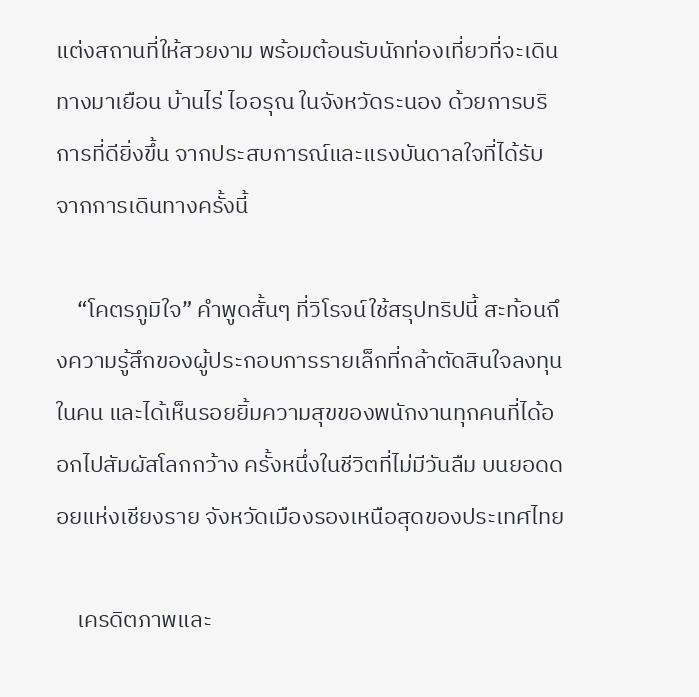แต่งสถานที่ให้สวยงาม พร้อมต้อนรับนักท่องเที่ยวที่จะเดินทางมาเยือน บ้านไร่ ไออรุณ ในจังหวัดระนอง ด้วยการบริการที่ดียิ่งขึ้น จากประสบการณ์และแรงบันดาลใจที่ได้รับจากการเดินทางครั้งนี้

    “โคตรภูมิใจ” คำพูดสั้นๆ ที่วิโรจน์ใช้สรุปทริปนี้ สะท้อนถึงความรู้สึกของผู้ประกอบการรายเล็กที่กล้าตัดสินใจลงทุนในคน และได้เห็นรอยยิ้มความสุขของพนักงานทุกคนที่ได้ออกไปสัมผัสโลกกว้าง ครั้งหนึ่งในชีวิตที่ไม่มีวันลืม บนยอดดอยแห่งเชียงราย จังหวัดเมืองรองเหนือสุดของประเทศไทย

    เครดิตภาพและ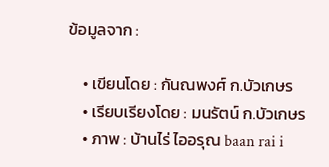ข้อมูลจาก :

    • เขียนโดย : กันณพงศ์ ก.บัวเกษร
    • เรียบเรียงโดย : มนรัตน์ ก.บัวเกษร
    • ภาพ : บ้านไร่ ไออรุณ baan rai i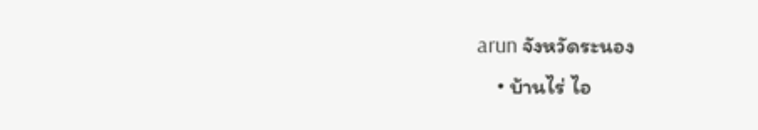arun จังหวัดระนอง
    • บ้านไร่ ไอ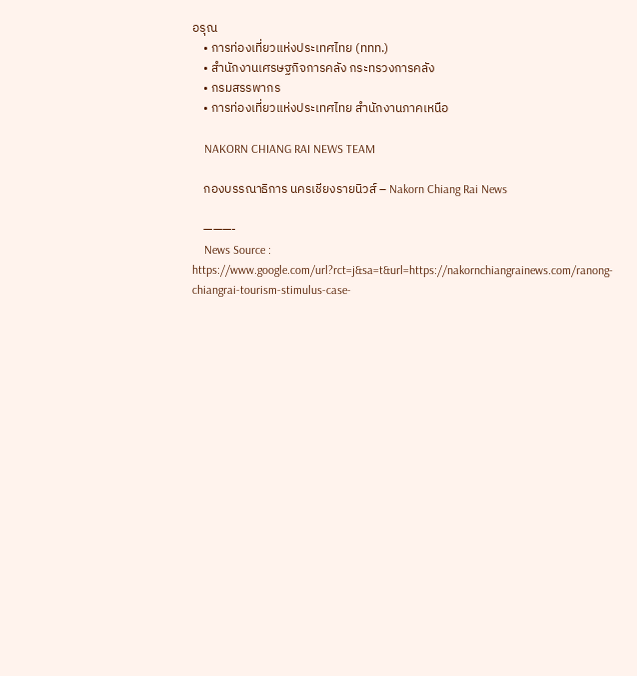อรุณ
    • การท่องเที่ยวแห่งประเทศไทย (ททท.)
    • สำนักงานเศรษฐกิจการคลัง กระทรวงการคลัง
    • กรมสรรพากร
    • การท่องเที่ยวแห่งประเทศไทย สำนักงานภาคเหนือ

    NAKORN CHIANG RAI NEWS TEAM

    กองบรรณาธิการ นครเชียงรายนิวส์ – Nakorn Chiang Rai News

    ———-
    News Source : https://www.google.com/url?rct=j&sa=t&url=https://nakornchiangrainews.com/ranong-chiangrai-tourism-stimulus-case-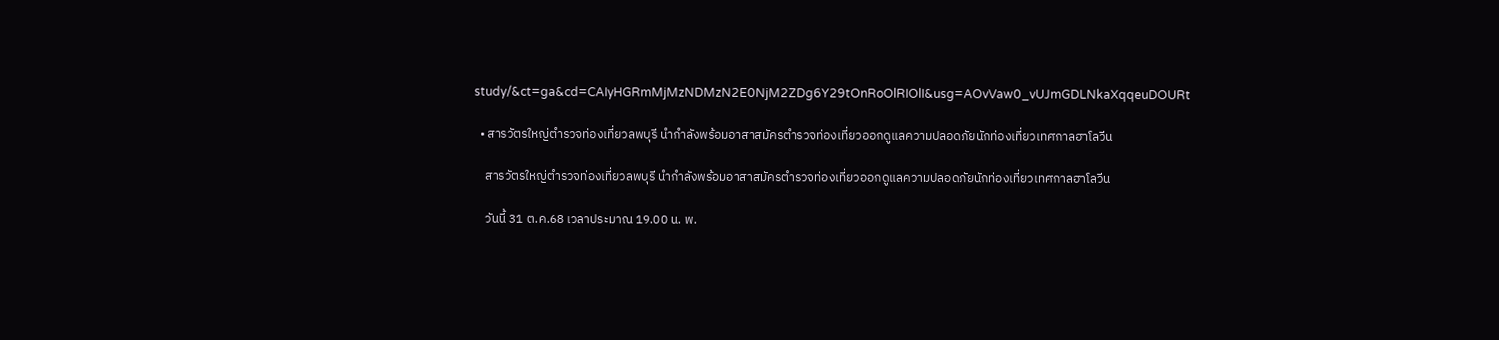study/&ct=ga&cd=CAIyHGRmMjMzNDMzN2E0NjM2ZDg6Y29tOnRoOlRIOlI&usg=AOvVaw0_vUJmGDLNkaXqqeuDOURt

  • สารวัตรใหญ่ตำรวจท่องเที่ยวลพบุรี นำกำลังพร้อมอาสาสมัครตำรวจท่องเที่ยวออกดูแลความปลอดภัยนักท่องเที่ยวเทศกาลฮาโลวีน

    สารวัตรใหญ่ตำรวจท่องเที่ยวลพบุรี นำกำลังพร้อมอาสาสมัครตำรวจท่องเที่ยวออกดูแลความปลอดภัยนักท่องเที่ยวเทศกาลฮาโลวีน

    วันนี้ 31 ต.ค.68 เวลาประมาณ 19.00 น. พ.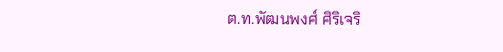ต.ท.พัฒนพงศ์ ศิริเจริ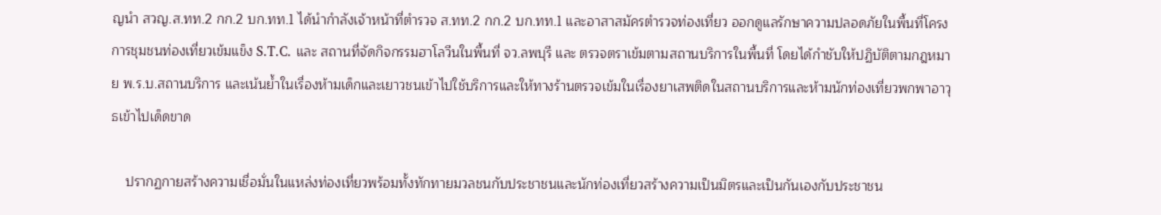ญนำ สวญ.ส.ทท.2 กก.2 บก.ทท.1 ได้นำกำลังเจ้าหน้าที่ตำรวจ ส.ทท.2 กก.2 บก.ทท.1 และอาสาสมัครตำรวจท่องเที่ยว ออกดูแลรักษาความปลอดภัยในพื้นที่โครงการชุมชนท่องเที่ยวเข้มแข็ง S.T.C. และ สถานที่จัดกิจกรรมฮาโลวีนในพื้นที่ จว.ลพบุรี และ ตรวจตราเข้มตามสถานบริการในพื้นที่ โดยได้กำชับให้ปฏิบัติตามกฎหมาย พ.ร.บ.สถานบริการ และเน้นย้ำในเรื่องห้ามเด็กและเยาวชนเข้าไปใช้บริการและให้ทางร้านตรวจเข้มในเรื่องยาเสพติดในสถานบริการและห้ามนักท่องเที่ยวพกพาอาวุธเข้าไปเด็ดขาด

    ปรากฏกายสร้างความเชื่อมั่นในแหล่งท่องเที่ยวพร้อมทั้งทักทายมวลชนกับประชาชนและนักท่องเที่ยวสร้างความเป็นมิตรและเป็นกันเองกับประชาชน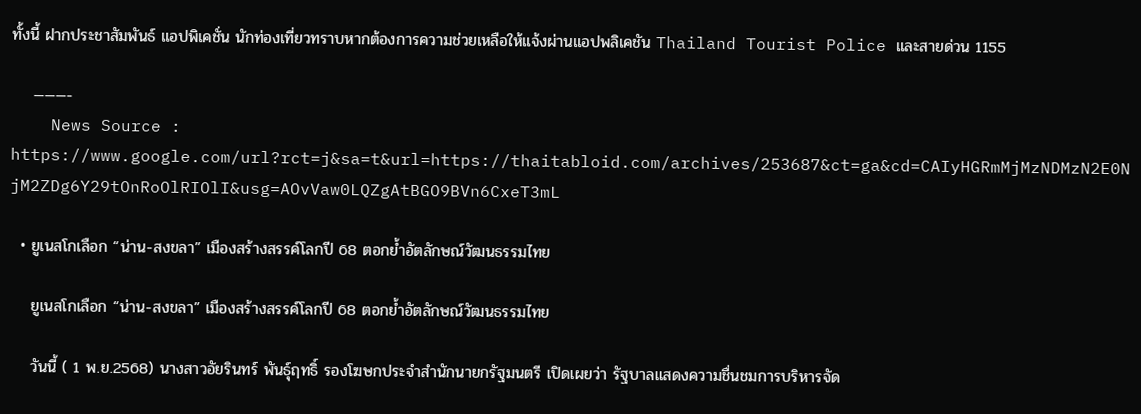ทั้งนี้ ฝากประชาสัมพันธ์ แอปพิเคชั่น นักท่องเที่ยวทราบหากต้องการความช่วยเหลือให้แจ้งผ่านแอปพลิเคชัน Thailand Tourist Police และสายด่วน 1155

    ———-
    News Source : https://www.google.com/url?rct=j&sa=t&url=https://thaitabloid.com/archives/253687&ct=ga&cd=CAIyHGRmMjMzNDMzN2E0NjM2ZDg6Y29tOnRoOlRIOlI&usg=AOvVaw0LQZgAtBGO9BVn6CxeT3mL

  • ยูเนสโกเลือก “น่าน-สงขลา” เมืองสร้างสรรค์โลกปี 68 ตอกย้ำอัตลักษณ์วัฒนธรรมไทย

    ยูเนสโกเลือก “น่าน-สงขลา” เมืองสร้างสรรค์โลกปี 68 ตอกย้ำอัตลักษณ์วัฒนธรรมไทย

    วันนี้ ( 1 พ.ย.2568) นางสาวอัยรินทร์ พันธุ์ฤทธิ์ รองโฆษกประจำสำนักนายกรัฐมนตรี เปิดเผยว่า รัฐบาลแสดงความชื่นชมการบริหารจัด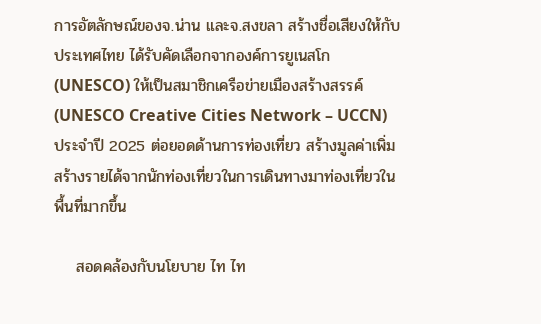การอัตลักษณ์ของจ.น่าน และจ.สงขลา สร้างชื่อเสียงให้กับประเทศไทย ได้รับคัดเลือกจากองค์การยูเนสโก (UNESCO) ให้เป็นสมาชิกเครือข่ายเมืองสร้างสรรค์ (UNESCO Creative Cities Network – UCCN) ประจำปี 2025 ต่อยอดด้านการท่องเที่ยว สร้างมูลค่าเพิ่ม สร้างรายได้จากนักท่องเที่ยวในการเดินทางมาท่องเที่ยวในพื้นที่มากขึ้น

    สอดคล้องกับนโยบาย ไท ไท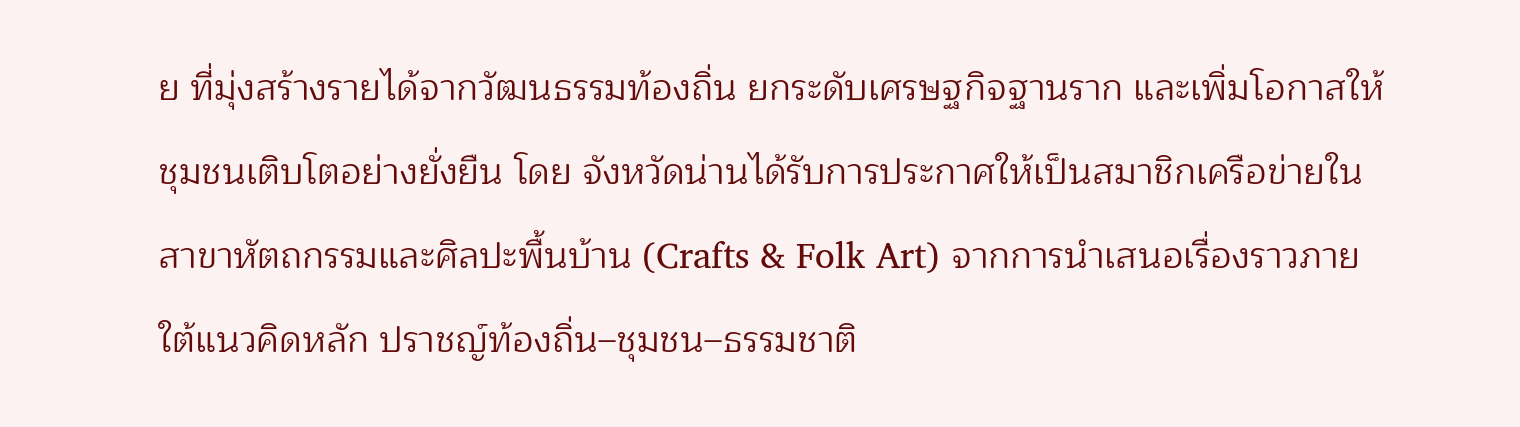ย ที่มุ่งสร้างรายได้จากวัฒนธรรมท้องถิ่น ยกระดับเศรษฐกิจฐานราก และเพิ่มโอกาสให้ชุมชนเติบโตอย่างยั่งยืน โดย จังหวัดน่านได้รับการประกาศให้เป็นสมาชิกเครือข่ายใน สาขาหัตถกรรมและศิลปะพื้นบ้าน (Crafts & Folk Art) จากการนำเสนอเรื่องราวภายใต้แนวคิดหลัก ปราชญ์ท้องถิ่น–ชุมชน–ธรรมชาติ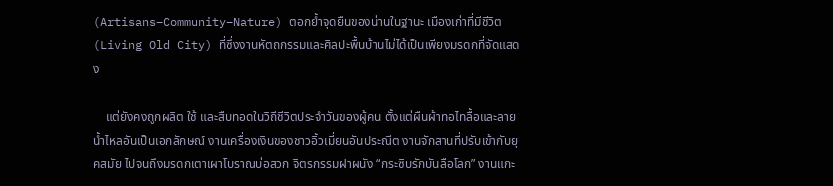(Artisans–Community–Nature) ตอกย้ำจุดยืนของน่านในฐานะ เมืองเก่าที่มีชีวิต (Living Old City) ที่ซึ่งงานหัตถกรรมและศิลปะพื้นบ้านไม่ได้เป็นเพียงมรดกที่จัดแสดง

    แต่ยังคงถูกผลิต ใช้ และสืบทอดในวิถีชีวิตประจำวันของผู้คน ตั้งแต่ผืนผ้าทอไทลื้อและลายน้ำไหลอันเป็นเอกลักษณ์ งานเครื่องเงินของชาวอิ้วเมี่ยนอันประณีต งานจักสานที่ปรับเข้ากับยุคสมัย ไปจนถึงมรดกเตาเผาโบราณบ่อสวก จิตรกรรมฝาผนัง “กระซิบรักบันลือโลก” งานแกะ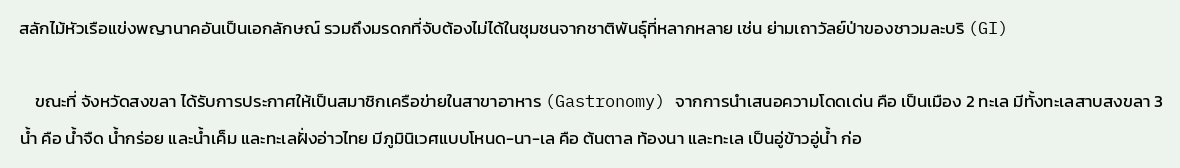สลักไม้หัวเรือแข่งพญานาคอันเป็นเอกลักษณ์ รวมถึงมรดกที่จับต้องไม่ได้ในชุมชนจากชาติพันธุ์ที่หลากหลาย เช่น ย่ามเถาวัลย์ป่าของชาวมละบริ (GI)

    ขณะที่ จังหวัดสงขลา ได้รับการประกาศให้เป็นสมาชิกเครือข่ายในสาขาอาหาร (Gastronomy) จากการนำเสนอความโดดเด่น คือ เป็นเมือง 2 ทะเล มีทั้งทะเลสาบสงขลา 3 น้ำ คือ น้ำจืด น้ำกร่อย และน้ำเค็ม และทะเลฝั่งอ่าวไทย มีภูมินิเวศแบบโหนด-นา-เล คือ ต้นตาล ท้องนา และทะเล เป็นอู่ข้าวอู่น้ำ ก่อ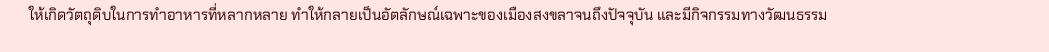ให้เกิดวัตถุดิบในการทำอาหารที่หลากหลาย ทำให้กลายเป็นอัตลักษณ์เฉพาะของเมืองสงขลาจนถึงปัจจุบัน และมีกิจกรรมทางวัฒนธรรม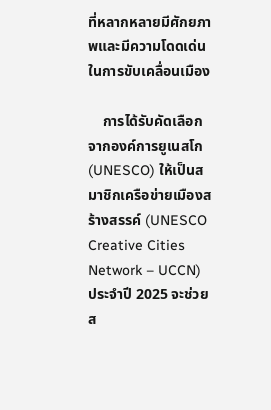ที่หลากหลายมีศักยภาพและมีความโดดเด่นในการขับเคลื่อนเมือง

    การได้รับคัดเลือกจากองค์การยูเนสโก (UNESCO) ให้เป็นสมาชิกเครือข่ายเมืองสร้างสรรค์ (UNESCO Creative Cities Network – UCCN) ประจำปี 2025 จะช่วยส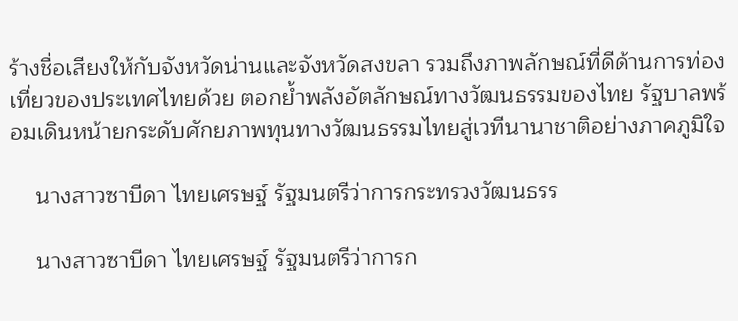ร้างชื่อเสียงให้กับจังหวัดน่านและจังหวัดสงขลา รวมถึงภาพลักษณ์ที่ดีด้านการท่องเที่ยวของประเทศไทยด้วย ตอกย้ำพลังอัตลักษณ์ทางวัฒนธรรมของไทย รัฐบาลพร้อมเดินหน้ายกระดับศักยภาพทุนทางวัฒนธรรมไทยสู่เวทีนานาชาติอย่างภาคภูมิใจ

    นางสาวซาบีดา ไทยเศรษฐ์ รัฐมนตรีว่าการกระทรวงวัฒนธรร

    นางสาวซาบีดา ไทยเศรษฐ์ รัฐมนตรีว่าการก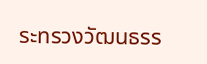ระทรวงวัฒนธรร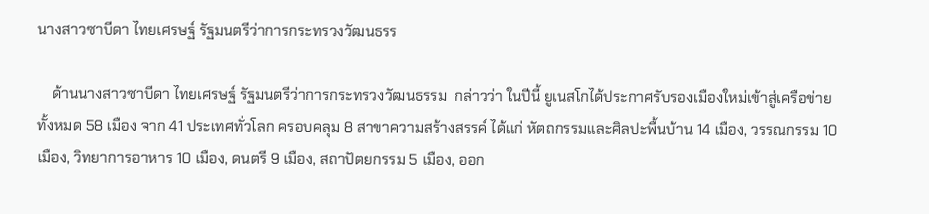นางสาวซาบีดา ไทยเศรษฐ์ รัฐมนตรีว่าการกระทรวงวัฒนธรร

    ด้านนางสาวซาบีดา ไทยเศรษฐ์ รัฐมนตรีว่าการกระทรวงวัฒนธรรม  กล่าวว่า ในปีนี้ ยูเนสโกได้ประกาศรับรองเมืองใหม่เข้าสู่เครือข่ายทั้งหมด 58 เมือง จาก 41 ประเทศทั่วโลก ครอบคลุม 8 สาขาความสร้างสรรค์ ได้แก่ หัตถกรรมและศิลปะพื้นบ้าน 14 เมือง, วรรณกรรม 10 เมือง, วิทยาการอาหาร 10 เมือง, ดนตรี 9 เมือง, สถาปัตยกรรม 5 เมือง, ออก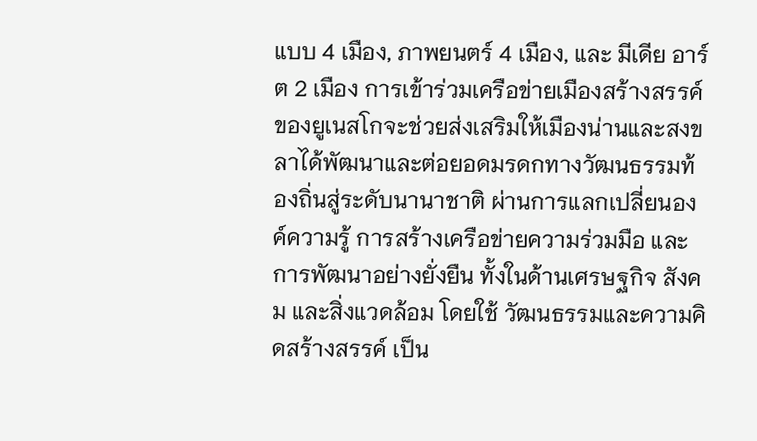แบบ 4 เมือง, ภาพยนตร์ 4 เมือง, และ มีเดีย อาร์ต 2 เมือง การเข้าร่วมเครือข่ายเมืองสร้างสรรค์ของยูเนสโกจะช่วยส่งเสริมให้เมืองน่านและสงขลาได้พัฒนาและต่อยอดมรดกทางวัฒนธรรมท้องถิ่นสู่ระดับนานาชาติ ผ่านการแลกเปลี่ยนองค์ความรู้ การสร้างเครือข่ายความร่วมมือ และการพัฒนาอย่างยั่งยืน ทั้งในด้านเศรษฐกิจ สังคม และสิ่งแวดล้อม โดยใช้ วัฒนธรรมและความคิดสร้างสรรค์ เป็น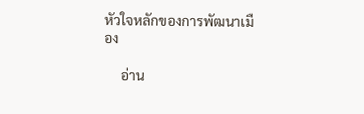หัวใจหลักของการพัฒนาเมือง

     อ่าน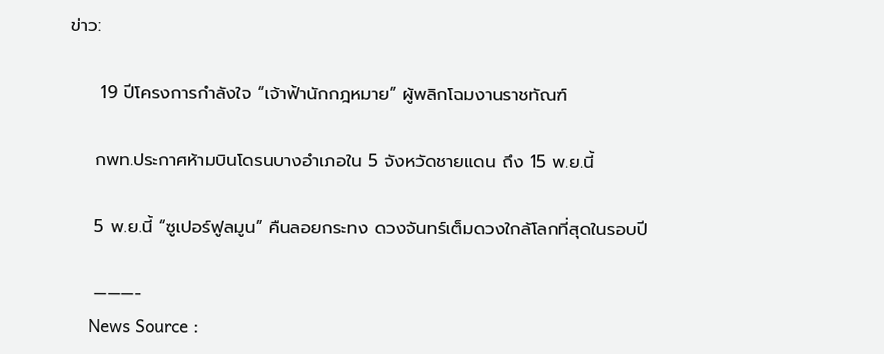ข่าว:

     19 ปีโครงการกำลังใจ “เจ้าฟ้านักกฎหมาย” ผู้พลิกโฉมงานราชทัณฑ์

    กพท.ประกาศห้ามบินโดรนบางอำเภอใน 5 จังหวัดชายแดน ถึง 15 พ.ย.นี้

    5 พ.ย.นี้ “ซูเปอร์ฟูลมูน” คืนลอยกระทง ดวงจันทร์เต็มดวงใกล้โลกที่สุดในรอบปี

    ———-
    News Source :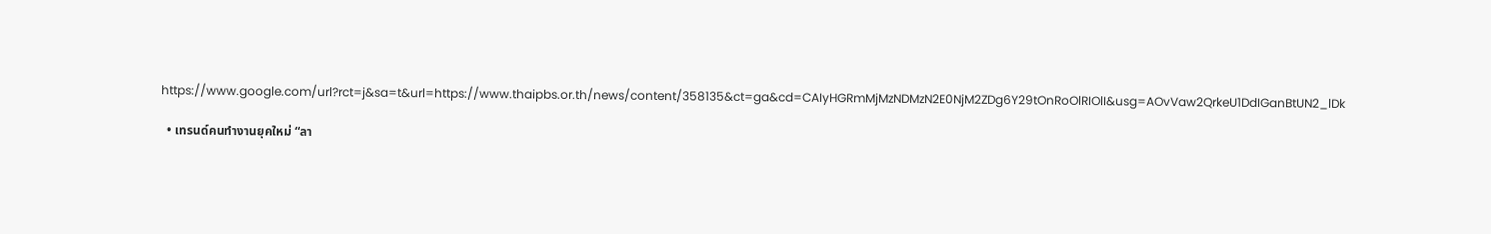https://www.google.com/url?rct=j&sa=t&url=https://www.thaipbs.or.th/news/content/358135&ct=ga&cd=CAIyHGRmMjMzNDMzN2E0NjM2ZDg6Y29tOnRoOlRIOlI&usg=AOvVaw2QrkeU1DdIGanBtUN2_lDk

  • เทรนด์คนทำงานยุคใหม่ “ลา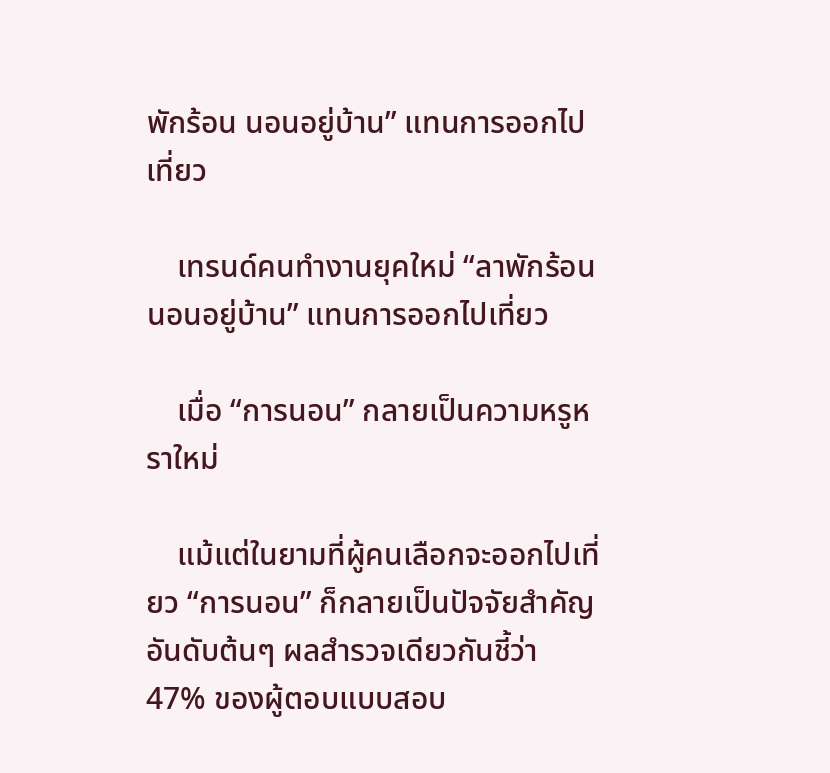พักร้อน นอนอยู่บ้าน” แทนการออกไปเที่ยว

    เทรนด์คนทำงานยุคใหม่ “ลาพักร้อน นอนอยู่บ้าน” แทนการออกไปเที่ยว

    เมื่อ “การนอน” กลายเป็นความหรูหราใหม่

    แม้แต่ในยามที่ผู้คนเลือกจะออกไปเที่ยว “การนอน” ก็กลายเป็นปัจจัยสำคัญอันดับต้นๆ ผลสำรวจเดียวกันชี้ว่า 47% ของผู้ตอบแบบสอบ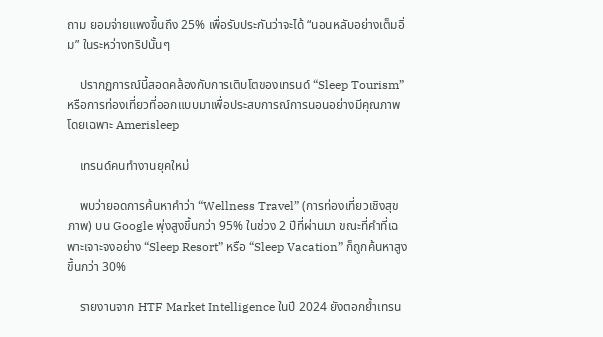ถาม ยอมจ่ายแพงขึ้นถึง 25% เพื่อรับประกันว่าจะได้ “นอนหลับอย่างเต็มอิ่ม” ในระหว่างทริปนั้นๆ

    ปรากฏการณ์นี้สอดคล้องกับการเติบโตของเทรนด์ “Sleep Tourism” หรือการท่องเที่ยวที่ออกแบบมาเพื่อประสบการณ์การนอนอย่างมีคุณภาพโดยเฉพาะ Amerisleep

    เทรนด์คนทำงานยุคใหม่

    พบว่ายอดการค้นหาคำว่า “Wellness Travel” (การท่องเที่ยวเชิงสุขภาพ) บน Google พุ่งสูงขึ้นกว่า 95% ในช่วง 2 ปีที่ผ่านมา ขณะที่คำที่เฉพาะเจาะจงอย่าง “Sleep Resort” หรือ “Sleep Vacation” ก็ถูกค้นหาสูงขึ้นกว่า 30%

    รายงานจาก HTF Market Intelligence ในปี 2024 ยังตอกย้ำเทรน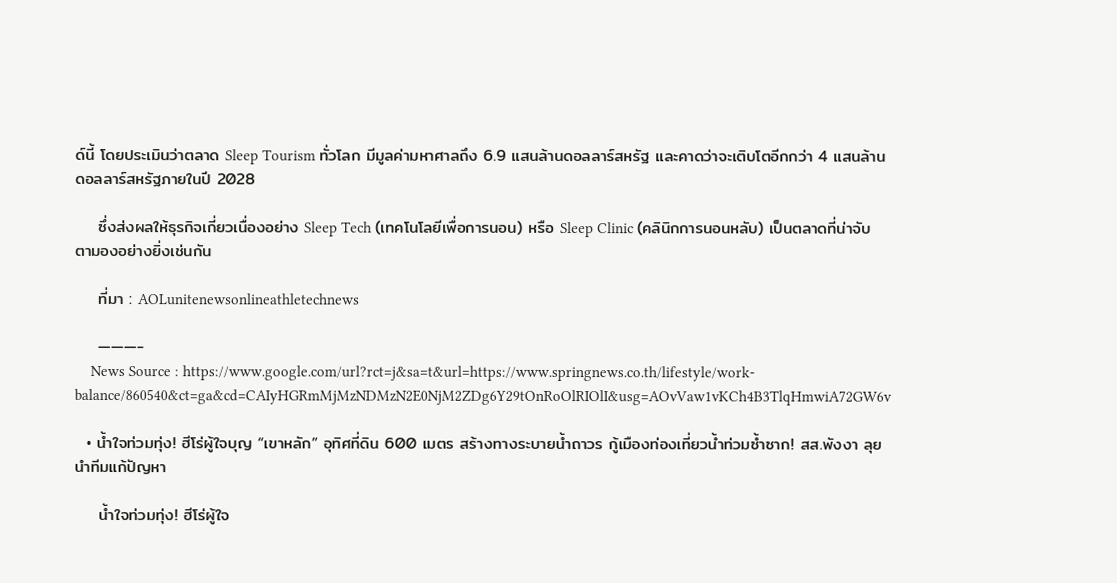ด์นี้ โดยประเมินว่าตลาด Sleep Tourism ทั่วโลก มีมูลค่ามหาศาลถึง 6.9 แสนล้านดอลลาร์สหรัฐ และคาดว่าจะเติบโตอีกกว่า 4 แสนล้านดอลลาร์สหรัฐภายในปี 2028

    ซึ่งส่งผลให้ธุรกิจเกี่ยวเนื่องอย่าง Sleep Tech (เทคโนโลยีเพื่อการนอน) หรือ Sleep Clinic (คลินิกการนอนหลับ) เป็นตลาดที่น่าจับตามองอย่างยิ่งเช่นกัน

    ที่มา : AOLunitenewsonlineathletechnews

    ———-
    News Source : https://www.google.com/url?rct=j&sa=t&url=https://www.springnews.co.th/lifestyle/work-balance/860540&ct=ga&cd=CAIyHGRmMjMzNDMzN2E0NjM2ZDg6Y29tOnRoOlRIOlI&usg=AOvVaw1vKCh4B3TlqHmwiA72GW6v

  • น้ำใจท่วมทุ่ง! ฮีโร่ผู้ใจบุญ “เขาหลัก” อุทิศที่ดิน 600 เมตร สร้างทางระบายน้ำถาวร กู้เมืองท่องเที่ยวน้ำท่วมซ้ำซาก! สส.พังงา ลุยนำทีมแก้ปัญหา

    น้ำใจท่วมทุ่ง! ฮีโร่ผู้ใจ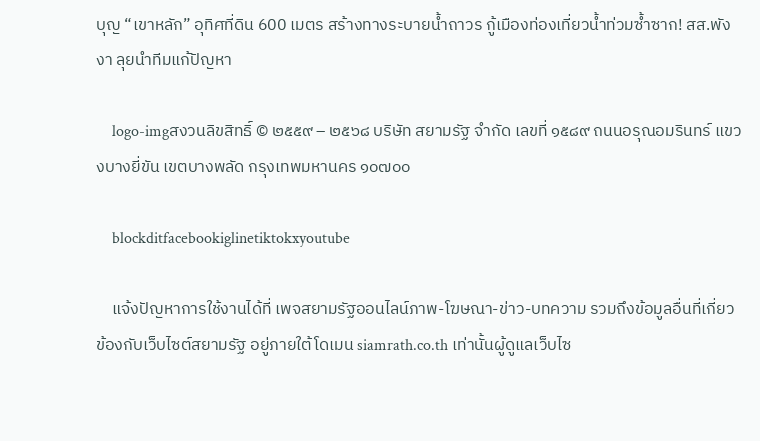บุญ “เขาหลัก” อุทิศที่ดิน 600 เมตร สร้างทางระบายน้ำถาวร กู้เมืองท่องเที่ยวน้ำท่วมซ้ำซาก! สส.พังงา ลุยนำทีมแก้ปัญหา

    logo-imgสงวนลิขสิทธิ์ © ๒๕๕๙ – ๒๕๖๘ บริษัท สยามรัฐ จำกัด เลขที่ ๑๕๘๙ ถนนอรุณอมรินทร์ แขวงบางยี่ขัน เขตบางพลัด กรุงเทพมหานคร ๑๐๗๐๐

    blockditfacebookiglinetiktokxyoutube

    แจ้งปัญหาการใช้งานได้ที่ เพจสยามรัฐออนไลน์ภาพ-โฆษณา-ข่าว-บทความ รวมถึงข้อมูลอื่นที่เกี่ยวข้องกับเว็บไซต์สยามรัฐ อยู่ภายใต้โดเมน siamrath.co.th เท่านั้นผู้ดูแลเว็บไซ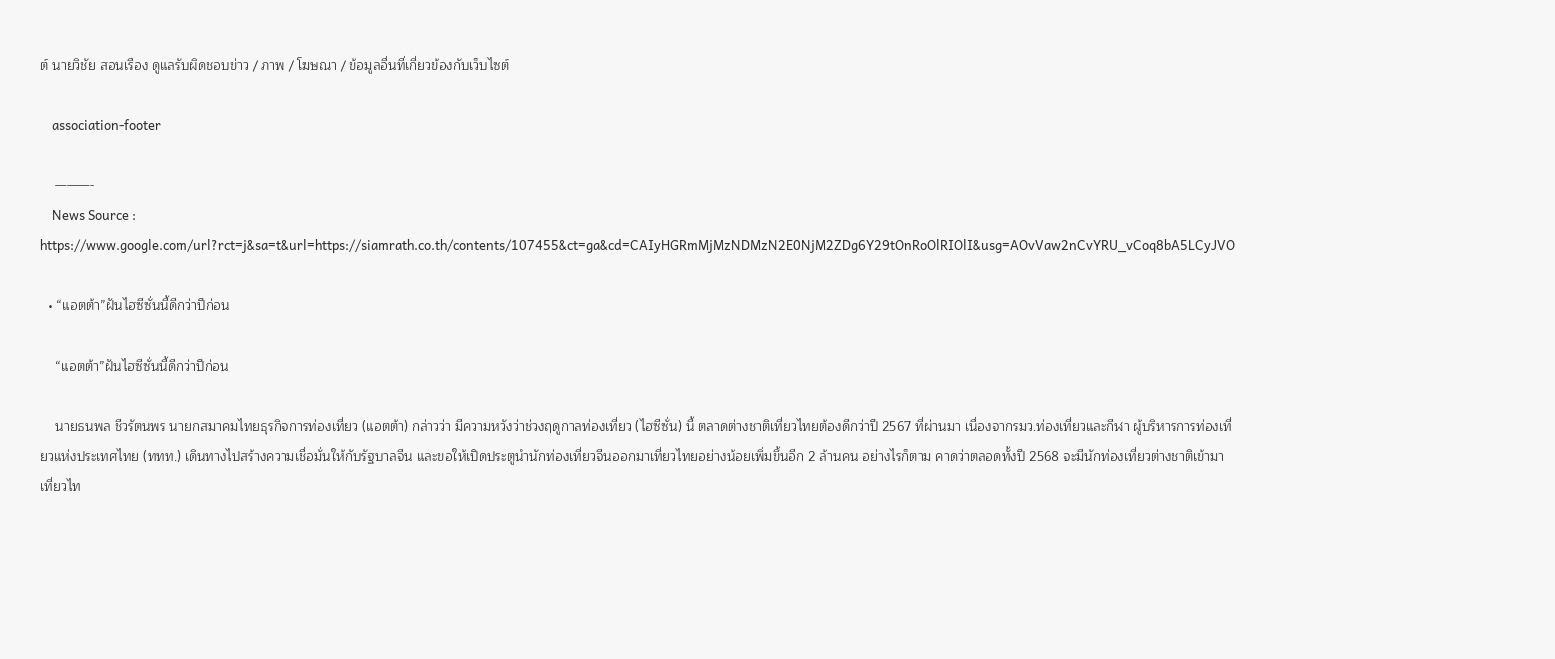ต์ นายวิชัย สอนเรือง ดูแลรับผิดชอบข่าว / ภาพ / โฆษณา / ข้อมูลอื่นที่เกี่ยวข้องกับเว็บไซต์

    association-footer

    ———-
    News Source : https://www.google.com/url?rct=j&sa=t&url=https://siamrath.co.th/contents/107455&ct=ga&cd=CAIyHGRmMjMzNDMzN2E0NjM2ZDg6Y29tOnRoOlRIOlI&usg=AOvVaw2nCvYRU_vCoq8bA5LCyJVO

  • “แอตต้า”ฝันไฮซีซั่นนี้ดีกว่าปีก่อน

    “แอตต้า”ฝันไฮซีซั่นนี้ดีกว่าปีก่อน

    นายธนพล ชีวรัตนพร นายกสมาคมไทยธุรกิจการท่องเที่ยว (แอตต้า) กล่าวว่า มีความหวังว่าช่วงฤดูกาลท่องเที่ยว (ไฮซีซั่น) นี้ ตลาดต่างชาติเที่ยวไทยต้องดีกว่าปี 2567 ที่ผ่านมา เนื่องจากรมว.ท่องเที่ยวและกีฬา ผู้บริหารการท่องเที่ยวแห่งประเทศไทย (ททท.) เดินทางไปสร้างความเชื่อมั่นให้กับรัฐบาลจีน และขอให้เปิดประตูนำนักท่องเที่ยวจีนออกมาเที่ยวไทยอย่างน้อยเพิ่มขึ้นอีก 2 ล้านคน อย่างไรก็ตาม คาดว่าตลอดทั้งปี 2568 จะมีนักท่องเที่ยวต่างชาติเข้ามาเที่ยวไท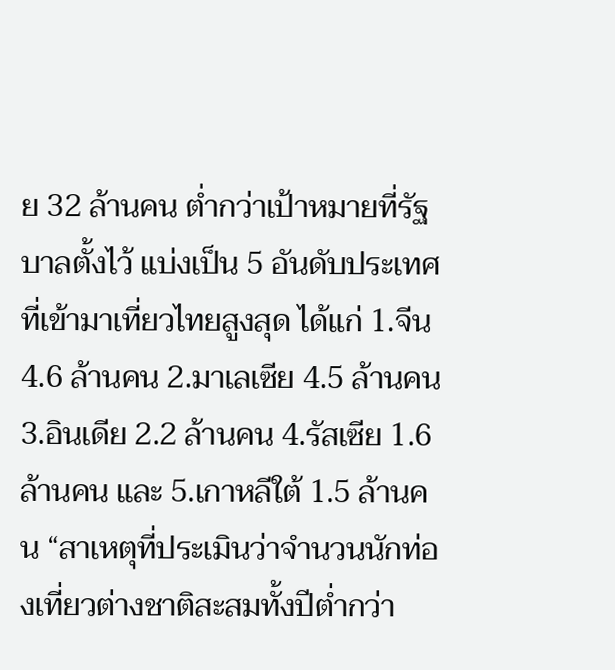ย 32 ล้านคน ต่ำกว่าเป้าหมายที่รัฐบาลตั้งไว้ แบ่งเป็น 5 อันดับประเทศที่เข้ามาเที่ยวไทยสูงสุด ได้แก่ 1.จีน 4.6 ล้านคน 2.มาเลเซีย 4.5 ล้านคน 3.อินเดีย 2.2 ล้านคน 4.รัสเซีย 1.6 ล้านคน และ 5.เกาหลีใต้ 1.5 ล้านคน “สาเหตุที่ประเมินว่าจำนวนนักท่องเที่ยวต่างชาติสะสมทั้งปีต่ำกว่า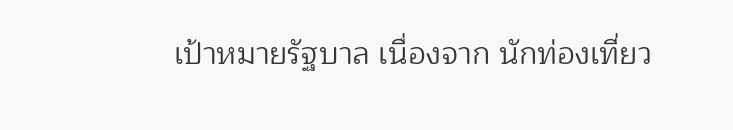เป้าหมายรัฐบาล เนื่องจาก นักท่องเที่ยว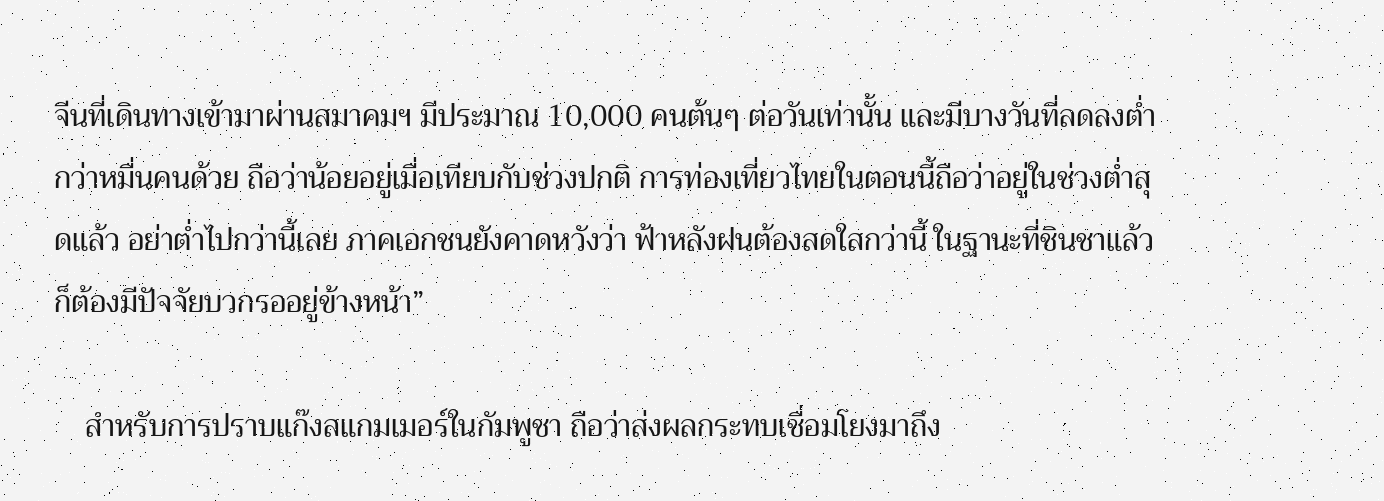จีนที่เดินทางเข้ามาผ่านสมาคมฯ มีประมาณ 10,000 คนต้นๆ ต่อวันเท่านั้น และมีบางวันที่ลดลงต่ำกว่าหมื่นคนด้วย ถือว่าน้อยอยู่เมื่อเทียบกับช่วงปกติ การท่องเที่ยวไทยในตอนนี้ถือว่าอยู่ในช่วงต่ำสุดแล้ว อย่าต่ำไปกว่านี้เลย ภาคเอกชนยังคาดหวังว่า ฟ้าหลังฝนต้องสดใสกว่านี้ ในฐานะที่ชินชาแล้วก็ต้องมีปัจจัยบวกรออยู่ข้างหน้า”

    สำหรับการปราบแก๊งสแกมเมอร์ในกัมพูชา ถือว่าส่งผลกระทบเชื่อมโยงมาถึง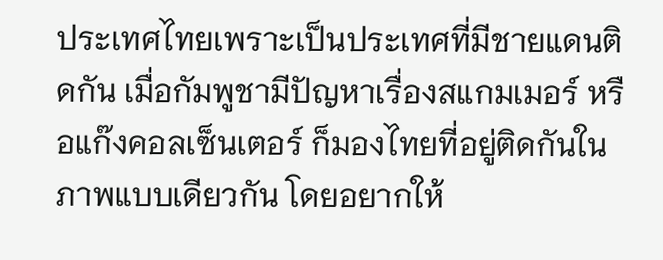ประเทศไทยเพราะเป็นประเทศที่มีชายแดนติดกัน เมื่อกัมพูชามีปัญหาเรื่องสแกมเมอร์ หรือแก๊งคอลเซ็นเตอร์ ก็มองไทยที่อยู่ติดกันในภาพแบบเดียวกัน โดยอยากให้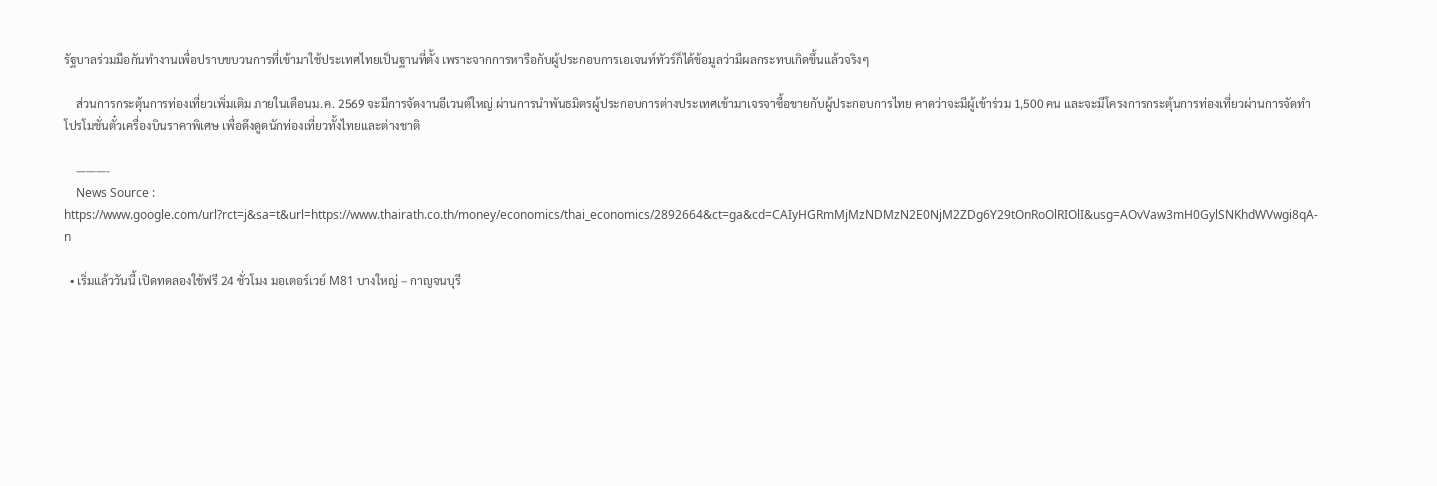รัฐบาลร่วมมือกันทำงานเพื่อปราบขบวนการที่เข้ามาใช้ประเทศไทยเป็นฐานที่ตั้ง เพราะจากการหารือกับผู้ประกอบการเอเจนท์ทัวร์ก็ได้ข้อมูลว่ามีผลกระทบเกิดขึ้นแล้วจริงๆ

    ส่วนการกระตุ้นการท่องเที่ยวเพิ่มเติม ภายในเดือนม.ค. 2569 จะมีการจัดงานอีเวนต์ใหญ่ ผ่านการนำพันธมิตรผู้ประกอบการต่างประเทศเข้ามาเจรจาซื้อขายกับผู้ประกอบการไทย คาดว่าจะมีผู้เข้าร่วม 1,500 คน และจะมีโครงการกระตุ้นการท่องเที่ยวผ่านการจัดทำโปรโมชั่นตั๋วเครื่องบินราคาพิเศษ เพื่อดึงดูดนักท่องเที่ยวทั้งไทยและต่างชาติ

    ———-
    News Source : https://www.google.com/url?rct=j&sa=t&url=https://www.thairath.co.th/money/economics/thai_economics/2892664&ct=ga&cd=CAIyHGRmMjMzNDMzN2E0NjM2ZDg6Y29tOnRoOlRIOlI&usg=AOvVaw3mH0GylSNKhdWVwgi8qA-n

  • เริ่มแล้ววันนี้ เปิดทดลองใช้ฟรี 24 ชั่วโมง มอเตอร์เวย์ M81 บางใหญ่ – กาญจนบุรี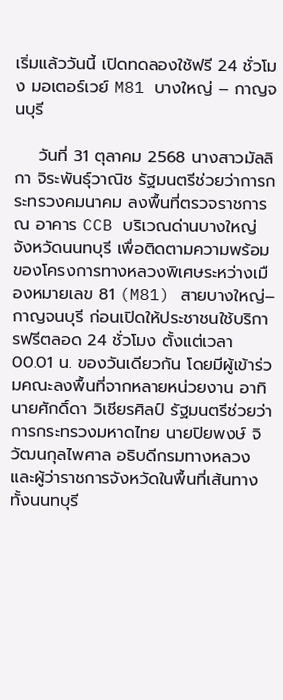เริ่มแล้ววันนี้ เปิดทดลองใช้ฟรี 24 ชั่วโมง มอเตอร์เวย์ M81 บางใหญ่ – กาญจนบุรี

    วันที่ 31 ตุลาคม 2568 นางสาวมัลลิกา จิระพันธุ์วาณิช รัฐมนตรีช่วยว่าการกระทรวงคมนาคม ลงพื้นที่ตรวจราชการ ณ อาคาร CCB บริเวณด่านบางใหญ่ จังหวัดนนทบุรี เพื่อติดตามความพร้อมของโครงการทางหลวงพิเศษระหว่างเมืองหมายเลข 81 (M81) สายบางใหญ่–กาญจนบุรี ก่อนเปิดให้ประชาชนใช้บริการฟรีตลอด 24 ชั่วโมง ตั้งแต่เวลา 00.01 น. ของวันเดียวกัน โดยมีผู้เข้าร่วมคณะลงพื้นที่จากหลายหน่วยงาน อาทิ นายศักดิ์ดา วิเชียรศิลป์ รัฐมนตรีช่วยว่าการกระทรวงมหาดไทย นายปิยพงษ์ จิวัฒนกุลไพศาล อธิบดีกรมทางหลวง และผู้ว่าราชการจังหวัดในพื้นที่เส้นทาง ทั้งนนทบุรี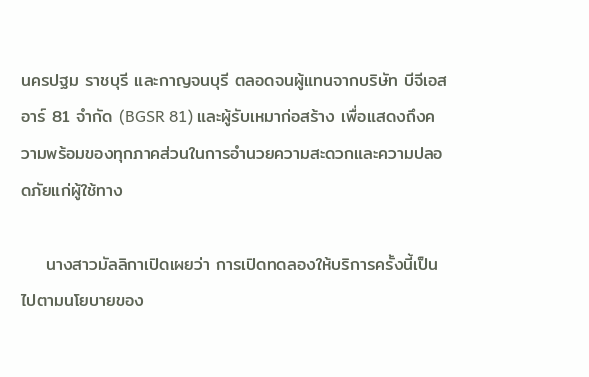นครปฐม ราชบุรี และกาญจนบุรี ตลอดจนผู้แทนจากบริษัท บีจีเอสอาร์ 81 จำกัด (BGSR 81) และผู้รับเหมาก่อสร้าง เพื่อแสดงถึงความพร้อมของทุกภาคส่วนในการอำนวยความสะดวกและความปลอดภัยแก่ผู้ใช้ทาง

    นางสาวมัลลิกาเปิดเผยว่า การเปิดทดลองให้บริการครั้งนี้เป็นไปตามนโยบายของ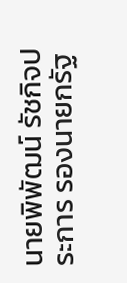นายพิพัฒน์ รัชกิจประการ รองนายกรัฐ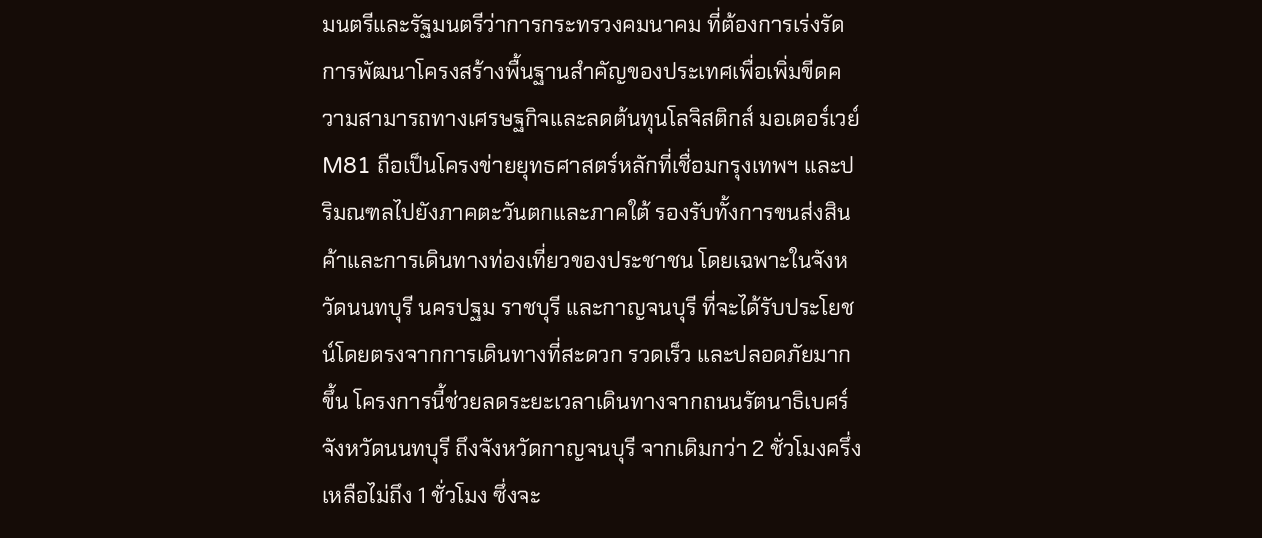มนตรีและรัฐมนตรีว่าการกระทรวงคมนาคม ที่ต้องการเร่งรัดการพัฒนาโครงสร้างพื้นฐานสำคัญของประเทศเพื่อเพิ่มขีดความสามารถทางเศรษฐกิจและลดต้นทุนโลจิสติกส์ มอเตอร์เวย์ M81 ถือเป็นโครงข่ายยุทธศาสตร์หลักที่เชื่อมกรุงเทพฯ และปริมณฑลไปยังภาคตะวันตกและภาคใต้ รองรับทั้งการขนส่งสินค้าและการเดินทางท่องเที่ยวของประชาชน โดยเฉพาะในจังหวัดนนทบุรี นครปฐม ราชบุรี และกาญจนบุรี ที่จะได้รับประโยชน์โดยตรงจากการเดินทางที่สะดวก รวดเร็ว และปลอดภัยมากขึ้น โครงการนี้ช่วยลดระยะเวลาเดินทางจากถนนรัตนาธิเบศร์ จังหวัดนนทบุรี ถึงจังหวัดกาญจนบุรี จากเดิมกว่า 2 ชั่วโมงครึ่ง เหลือไม่ถึง 1 ชั่วโมง ซึ่งจะ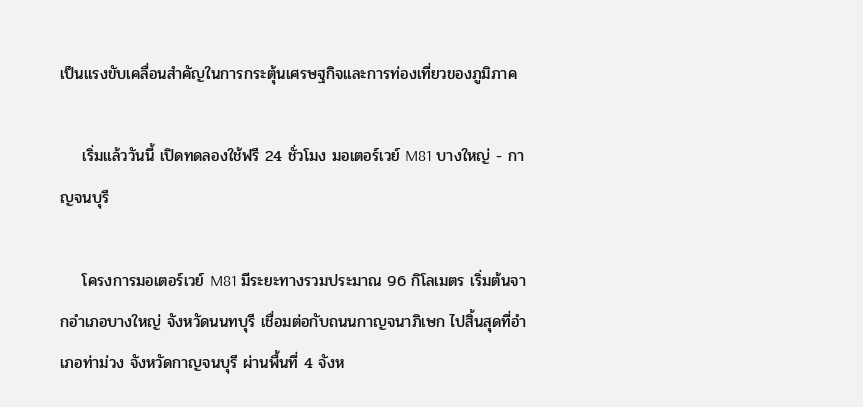เป็นแรงขับเคลื่อนสำคัญในการกระตุ้นเศรษฐกิจและการท่องเที่ยวของภูมิภาค

    เริ่มแล้ววันนี้ เปิดทดลองใช้ฟรี 24 ชั่วโมง มอเตอร์เวย์ M81 บางใหญ่ - กาญจนบุรี

    โครงการมอเตอร์เวย์ M81 มีระยะทางรวมประมาณ 96 กิโลเมตร เริ่มต้นจากอำเภอบางใหญ่ จังหวัดนนทบุรี เชื่อมต่อกับถนนกาญจนาภิเษก ไปสิ้นสุดที่อำเภอท่าม่วง จังหวัดกาญจนบุรี ผ่านพื้นที่ 4 จังห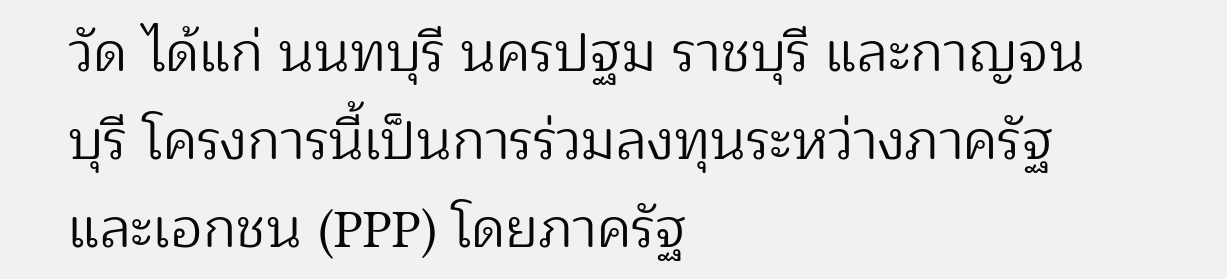วัด ได้แก่ นนทบุรี นครปฐม ราชบุรี และกาญจนบุรี โครงการนี้เป็นการร่วมลงทุนระหว่างภาครัฐและเอกชน (PPP) โดยภาครัฐ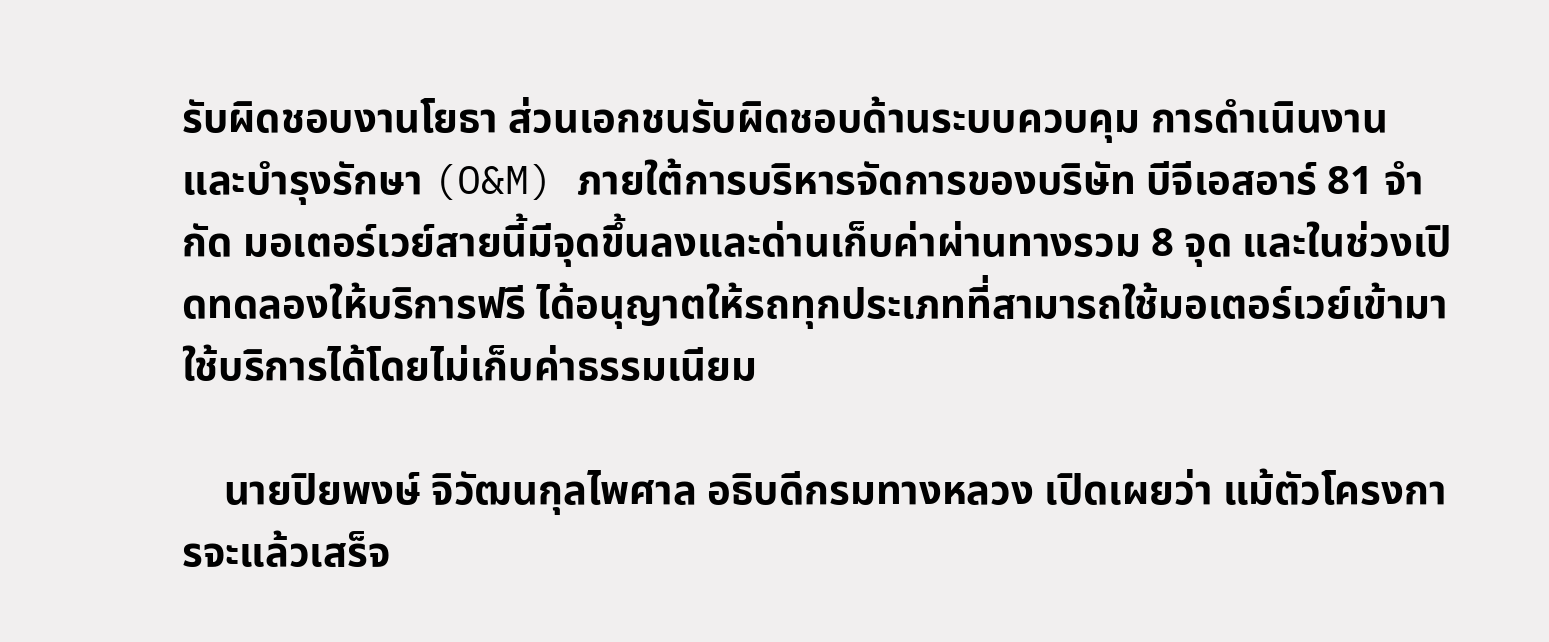รับผิดชอบงานโยธา ส่วนเอกชนรับผิดชอบด้านระบบควบคุม การดำเนินงาน และบำรุงรักษา (O&M) ภายใต้การบริหารจัดการของบริษัท บีจีเอสอาร์ 81 จำกัด มอเตอร์เวย์สายนี้มีจุดขึ้นลงและด่านเก็บค่าผ่านทางรวม 8 จุด และในช่วงเปิดทดลองให้บริการฟรี ได้อนุญาตให้รถทุกประเภทที่สามารถใช้มอเตอร์เวย์เข้ามาใช้บริการได้โดยไม่เก็บค่าธรรมเนียม

    นายปิยพงษ์ จิวัฒนกุลไพศาล อธิบดีกรมทางหลวง เปิดเผยว่า แม้ตัวโครงการจะแล้วเสร็จ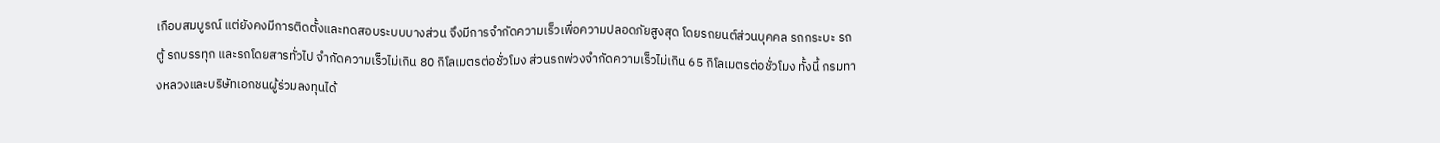เกือบสมบูรณ์ แต่ยังคงมีการติดตั้งและทดสอบระบบบางส่วน จึงมีการจำกัดความเร็วเพื่อความปลอดภัยสูงสุด โดยรถยนต์ส่วนบุคคล รถกระบะ รถตู้ รถบรรทุก และรถโดยสารทั่วไป จำกัดความเร็วไม่เกิน 80 กิโลเมตรต่อชั่วโมง ส่วนรถพ่วงจำกัดความเร็วไม่เกิน 65 กิโลเมตรต่อชั่วโมง ทั้งนี้ กรมทางหลวงและบริษัทเอกชนผู้ร่วมลงทุนได้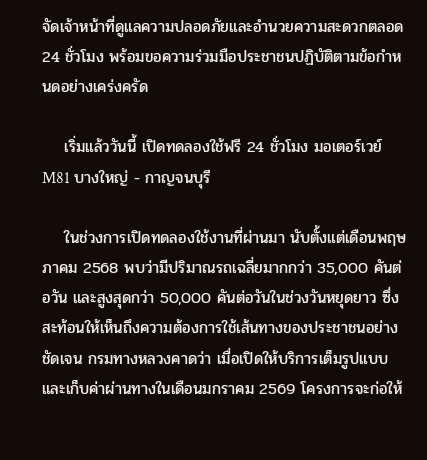จัดเจ้าหน้าที่ดูแลความปลอดภัยและอำนวยความสะดวกตลอด 24 ชั่วโมง พร้อมขอความร่วมมือประชาชนปฏิบัติตามข้อกำหนดอย่างเคร่งครัด

    เริ่มแล้ววันนี้ เปิดทดลองใช้ฟรี 24 ชั่วโมง มอเตอร์เวย์ M81 บางใหญ่ - กาญจนบุรี

    ในช่วงการเปิดทดลองใช้งานที่ผ่านมา นับตั้งแต่เดือนพฤษภาคม 2568 พบว่ามีปริมาณรถเฉลี่ยมากกว่า 35,000 คันต่อวัน และสูงสุดกว่า 50,000 คันต่อวันในช่วงวันหยุดยาว ซึ่งสะท้อนให้เห็นถึงความต้องการใช้เส้นทางของประชาชนอย่างชัดเจน กรมทางหลวงคาดว่า เมื่อเปิดให้บริการเต็มรูปแบบและเก็บค่าผ่านทางในเดือนมกราคม 2569 โครงการจะก่อให้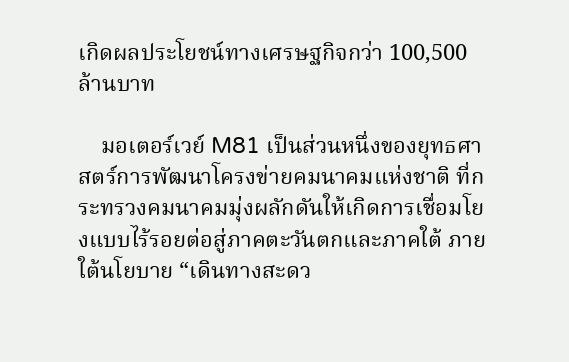เกิดผลประโยชน์ทางเศรษฐกิจกว่า 100,500 ล้านบาท

    มอเตอร์เวย์ M81 เป็นส่วนหนึ่งของยุทธศาสตร์การพัฒนาโครงข่ายคมนาคมแห่งชาติ ที่กระทรวงคมนาคมมุ่งผลักดันให้เกิดการเชื่อมโยงแบบไร้รอยต่อสู่ภาคตะวันตกและภาคใต้ ภายใต้นโยบาย “เดินทางสะดว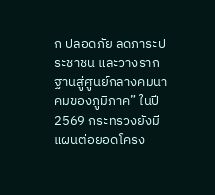ก ปลอดภัย ลดภาระประชาชน และวางรากฐานสู่ศูนย์กลางคมนาคมของภูมิภาค” ในปี 2569 กระทรวงยังมีแผนต่อยอดโครง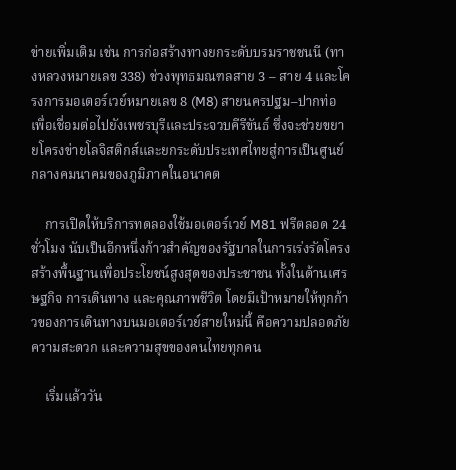ข่ายเพิ่มเติม เช่น การก่อสร้างทางยกระดับบรมราชชนนี (ทางหลวงหมายเลข 338) ช่วงพุทธมณฑลสาย 3 – สาย 4 และโครงการมอเตอร์เวย์หมายเลข 8 (M8) สายนครปฐม–ปากท่อ เพื่อเชื่อมต่อไปยังเพชรบุรีและประจวบคีรีขันธ์ ซึ่งจะช่วยขยายโครงข่ายโลจิสติกส์และยกระดับประเทศไทยสู่การเป็นศูนย์กลางคมนาคมของภูมิภาคในอนาคต

    การเปิดให้บริการทดลองใช้มอเตอร์เวย์ M81 ฟรีตลอด 24 ชั่วโมง นับเป็นอีกหนึ่งก้าวสำคัญของรัฐบาลในการเร่งรัดโครงสร้างพื้นฐานเพื่อประโยชน์สูงสุดของประชาชน ทั้งในด้านเศรษฐกิจ การเดินทาง และคุณภาพชีวิต โดยมีเป้าหมายให้ทุกก้าวของการเดินทางบนมอเตอร์เวย์สายใหม่นี้ คือความปลอดภัย ความสะดวก และความสุขของคนไทยทุกคน

    เริ่มแล้ววัน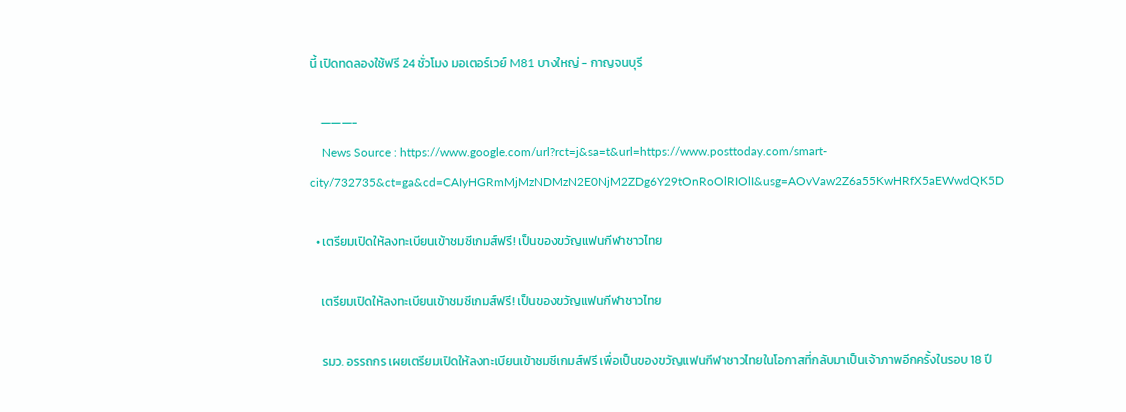นี้ เปิดทดลองใช้ฟรี 24 ชั่วโมง มอเตอร์เวย์ M81 บางใหญ่ - กาญจนบุรี

    ———-
    News Source : https://www.google.com/url?rct=j&sa=t&url=https://www.posttoday.com/smart-city/732735&ct=ga&cd=CAIyHGRmMjMzNDMzN2E0NjM2ZDg6Y29tOnRoOlRIOlI&usg=AOvVaw2Z6a55KwHRfX5aEWwdQK5D

  • เตรียมเปิดให้ลงทะเบียนเข้าชมซีเกมส์ฟรี! เป็นของขวัญแฟนกีฬาชาวไทย

    เตรียมเปิดให้ลงทะเบียนเข้าชมซีเกมส์ฟรี! เป็นของขวัญแฟนกีฬาชาวไทย

    รมว. อรรถกร เผยเตรียมเปิดให้ลงทะเบียนเข้าชมซีเกมส์ฟรี เพื่อเป็นของขวัญแฟนกีฬาชาวไทยในโอกาสที่กลับมาเป็นเจ้าภาพอีกครั้งในรอบ 18 ปี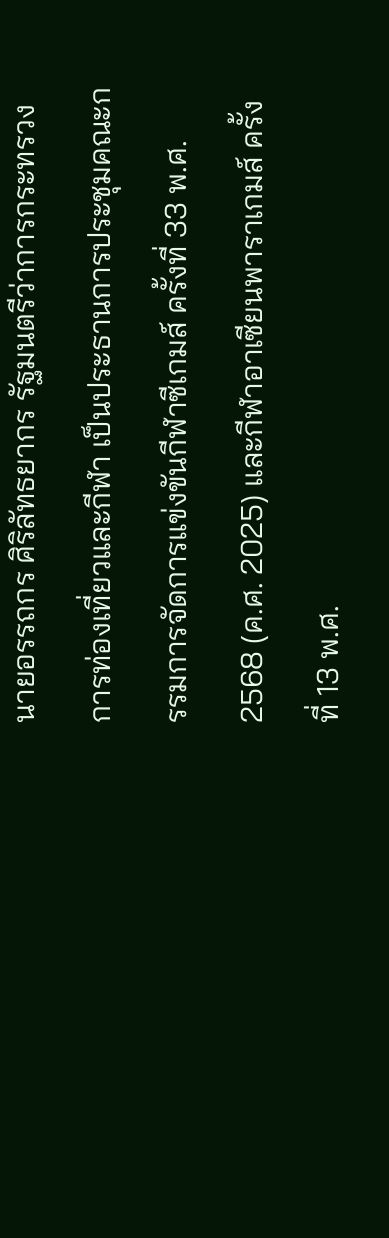นายอรรถกร ศิริลัทธยากร รัฐมนตรีว่าการกระทรวงการท่องเที่ยวและกีฬา เป็นประธานการประชุมคณะกรรมการจัดการแข่งขันกีฬาซีเกมส์ ครั้งที่ 33 พ.ศ. 2568 (ค.ศ. 2025) และกีฬาอาเซียนพาราเกมส์ ครั้งที่ 13 พ.ศ.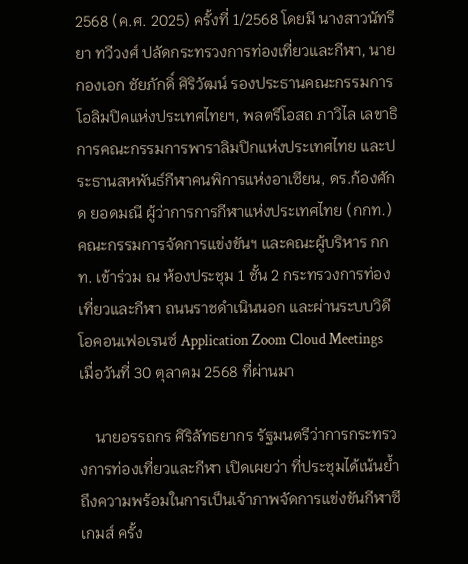2568 (ค.ศ. 2025) ครั้งที่ 1/2568 โดยมี นางสาวนัทรียา ทวีวงศ์ ปลัดกระทรวงการท่องเที่ยวและกีฬา, นายกองเอก ชัยภักดิ์ ศิริวัฒน์ รองประธานคณะกรรมการโอลิมปิคแห่งประเทศไทยฯ, พลตรีโอสถ ภาวิไล เลขาธิการคณะกรรมการพาราลิมปิกแห่งประเทศไทย และประธานสหพันธ์กีฬาคนพิการแห่งอาเซียน, ดร.ก้องศักด ยอดมณี ผู้ว่าการการกีฬาแห่งประเทศไทย (กกท.) คณะกรรมการจัดการแข่งขันฯ และคณะผู้บริหาร กกท. เข้าร่วม ณ ห้องประชุม 1 ชั้น 2 กระทรวงการท่องเที่ยวและกีฬา ถนนราชดำเนินนอก และผ่านระบบวิดีโอคอนเฟอเรนซ์ Application Zoom Cloud Meetings เมื่อวันที่ 30 ตุลาคม 2568 ที่ผ่านมา

    นายอรรถกร ศิริลัทธยากร รัฐมนตรีว่าการกระทรวงการท่องเที่ยวและกีฬา เปิดเผยว่า ที่ประชุมได้เน้นย้ำถึงความพร้อมในการเป็นเจ้าภาพจัดการแข่งขันกีฬาซีเกมส์ ครั้ง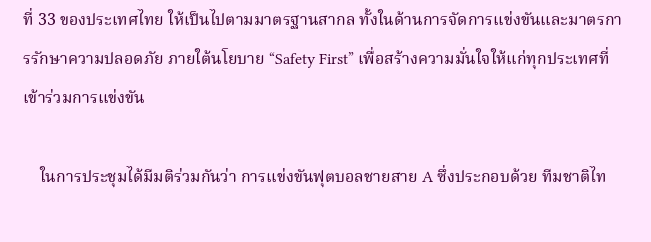ที่ 33 ของประเทศไทย ให้เป็นไปตามมาตรฐานสากล ทั้งในด้านการจัดการแข่งขันและมาตรการรักษาความปลอดภัย ภายใต้นโยบาย “Safety First” เพื่อสร้างความมั่นใจให้แก่ทุกประเทศที่เข้าร่วมการแข่งขัน

    ในการประชุมได้มีมติร่วมกันว่า การแข่งขันฟุตบอลชายสาย A ซึ่งประกอบด้วย ทีมชาติไท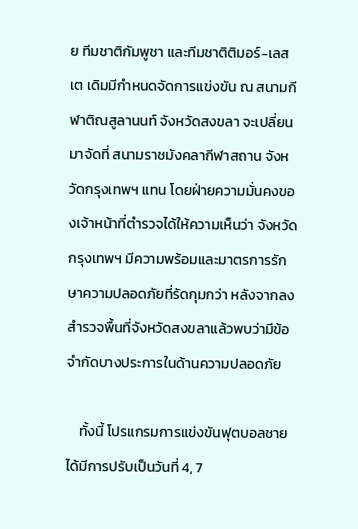ย ทีมชาติกัมพูชา และทีมชาติติมอร์-เลสเต เดิมมีกำหนดจัดการแข่งขัน ณ สนามกีฬาติณสูลานนท์ จังหวัดสงขลา จะเปลี่ยนมาจัดที่ สนามราชมังคลากีฬาสถาน จังหวัดกรุงเทพฯ แทน โดยฝ่ายความมั่นคงของเจ้าหน้าที่ตำรวจได้ให้ความเห็นว่า จังหวัดกรุงเทพฯ มีความพร้อมและมาตรการรักษาความปลอดภัยที่รัดกุมกว่า หลังจากลงสำรวจพื้นที่จังหวัดสงขลาแล้วพบว่ามีข้อจำกัดบางประการในด้านความปลอดภัย

    ทั้งนี้ โปรแกรมการแข่งขันฟุตบอลชายได้มีการปรับเป็นวันที่ 4, 7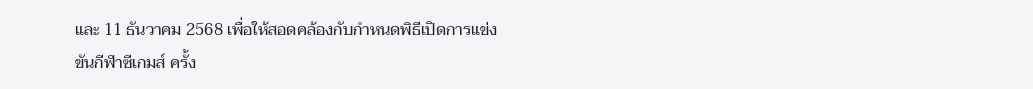และ 11 ธันวาคม 2568 เพื่อให้สอดคล้องกับกำหนดพิธีเปิดการแข่งขันกีฬาซีเกมส์ ครั้ง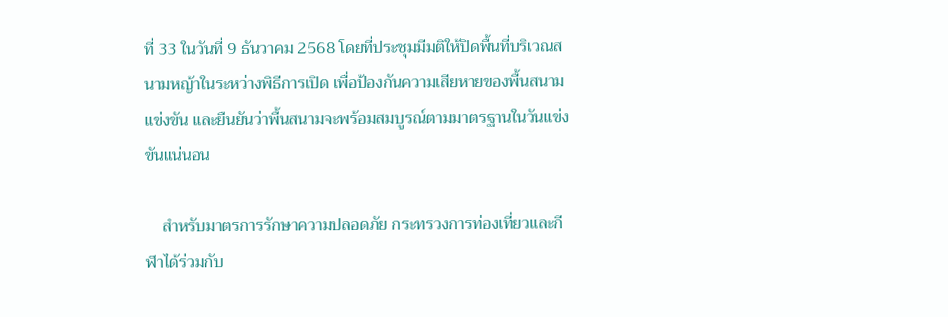ที่ 33 ในวันที่ 9 ธันวาคม 2568 โดยที่ประชุมมีมติให้ปิดพื้นที่บริเวณสนามหญ้าในระหว่างพิธีการเปิด เพื่อป้องกันความเสียหายของพื้นสนามแข่งขัน และยืนยันว่าพื้นสนามจะพร้อมสมบูรณ์ตามมาตรฐานในวันแข่งขันแน่นอน

    สำหรับมาตรการรักษาความปลอดภัย กระทรวงการท่องเที่ยวและกีฬาได้ร่วมกับ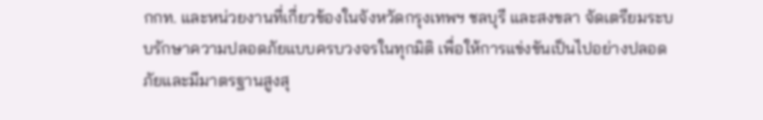กกท. และหน่วยงานที่เกี่ยวข้องในจังหวัดกรุงเทพฯ ชลบุรี และสงขลา จัดเตรียมระบบรักษาความปลอดภัยแบบครบวงจรในทุกมิติ เพื่อให้การแข่งขันเป็นไปอย่างปลอดภัยและมีมาตรฐานสูงสุ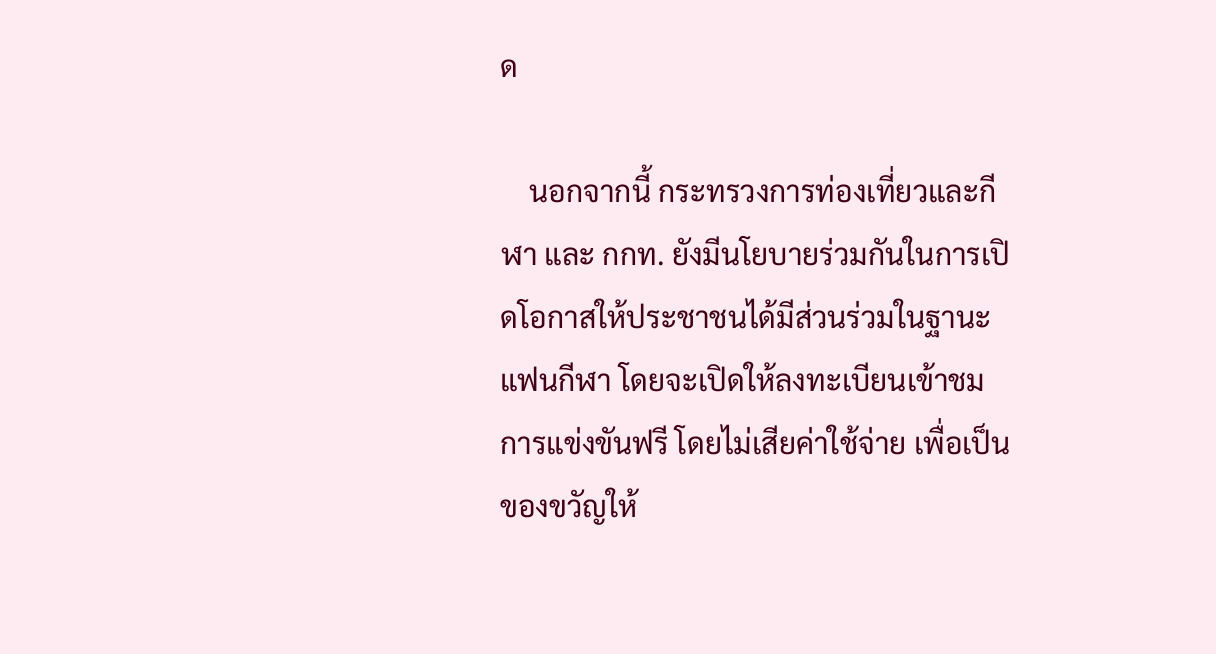ด

    นอกจากนี้ กระทรวงการท่องเที่ยวและกีฬา และ กกท. ยังมีนโยบายร่วมกันในการเปิดโอกาสให้ประชาชนได้มีส่วนร่วมในฐานะแฟนกีฬา โดยจะเปิดให้ลงทะเบียนเข้าชมการแข่งขันฟรี โดยไม่เสียค่าใช้จ่าย เพื่อเป็นของขวัญให้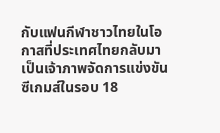กับแฟนกีฬาชาวไทยในโอกาสที่ประเทศไทยกลับมาเป็นเจ้าภาพจัดการแข่งขันซีเกมส์ในรอบ 18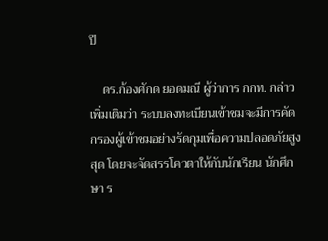ปี

    ดร.ก้องศักด ยอดมณี ผู้ว่าการ กกท. กล่าวเพิ่มเติมว่า ระบบลงทะเบียนเข้าชมจะมีการคัดกรองผู้เข้าชมอย่างรัดกุมเพื่อความปลอดภัยสูงสุด โดยจะจัดสรรโควตาให้กับนักเรียน นักศึกษา ร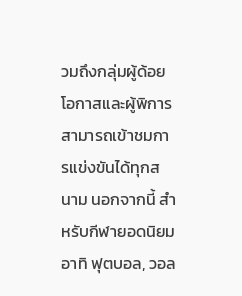วมถึงกลุ่มผู้ด้อยโอกาสและผู้พิการสามารถเข้าชมการแข่งขันได้ทุกสนาม นอกจากนี้ สำหรับกีฬายอดนิยม อาทิ ฟุตบอล, วอล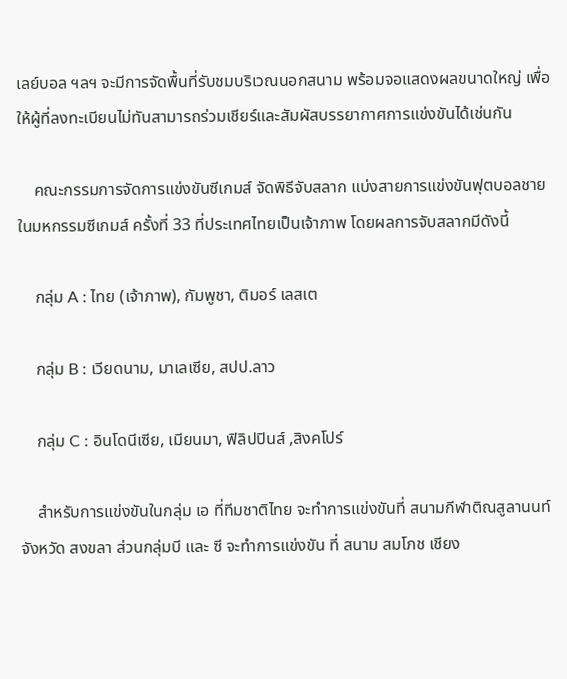เลย์บอล ฯลฯ จะมีการจัดพื้นที่รับชมบริเวณนอกสนาม พร้อมจอแสดงผลขนาดใหญ่ เพื่อให้ผู้ที่ลงทะเบียนไม่ทันสามารถร่วมเชียร์และสัมผัสบรรยากาศการแข่งขันได้เช่นกัน

    คณะกรรมการจัดการแข่งขันซีเกมส์ จัดพิธีจับสลาก แบ่งสายการแข่งขันฟุตบอลชาย ในมหกรรมซีเกมส์ ครั้งที่ 33 ที่ประเทศไทยเป็นเจ้าภาพ โดยผลการจับสลากมีดังนี้

    กลุ่ม A : ไทย (เจ้าภาพ), กัมพูชา, ติมอร์ เลสเต

    กลุ่ม B : เวียดนาม, มาเลเซีย, สปป.ลาว

    กลุ่ม C : อินโดนีเซีย, เมียนมา, ฟิลิปปินส์ ,สิงคโปร์

    สำหรับการแข่งขันในกลุ่ม เอ ที่ทีมชาติไทย จะทำการแข่งขันที่ สนามกีฬาติณสูลานนท์ จังหวัด สงขลา ส่วนกลุ่มบี และ ซี จะทำการแข่งขัน ที่ สนาม สมโภช เชียง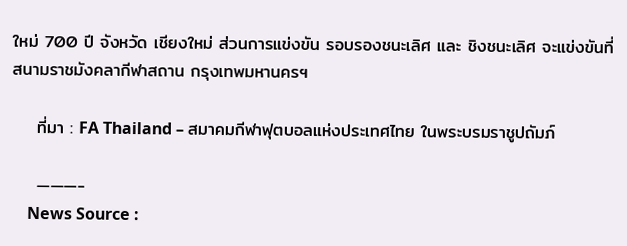ใหม่ 700 ปี จังหวัด เชียงใหม่ ส่วนการแข่งขัน รอบรองชนะเลิศ และ ชิงชนะเลิศ จะแข่งขันที่ สนามราชมังคลากีฬาสถาน กรุงเทพมหานครฯ

    ที่มา : FA Thailand – สมาคมกีฬาฟุตบอลแห่งประเทศไทย ในพระบรมราชูปถัมภ์

    ———-
    News Source :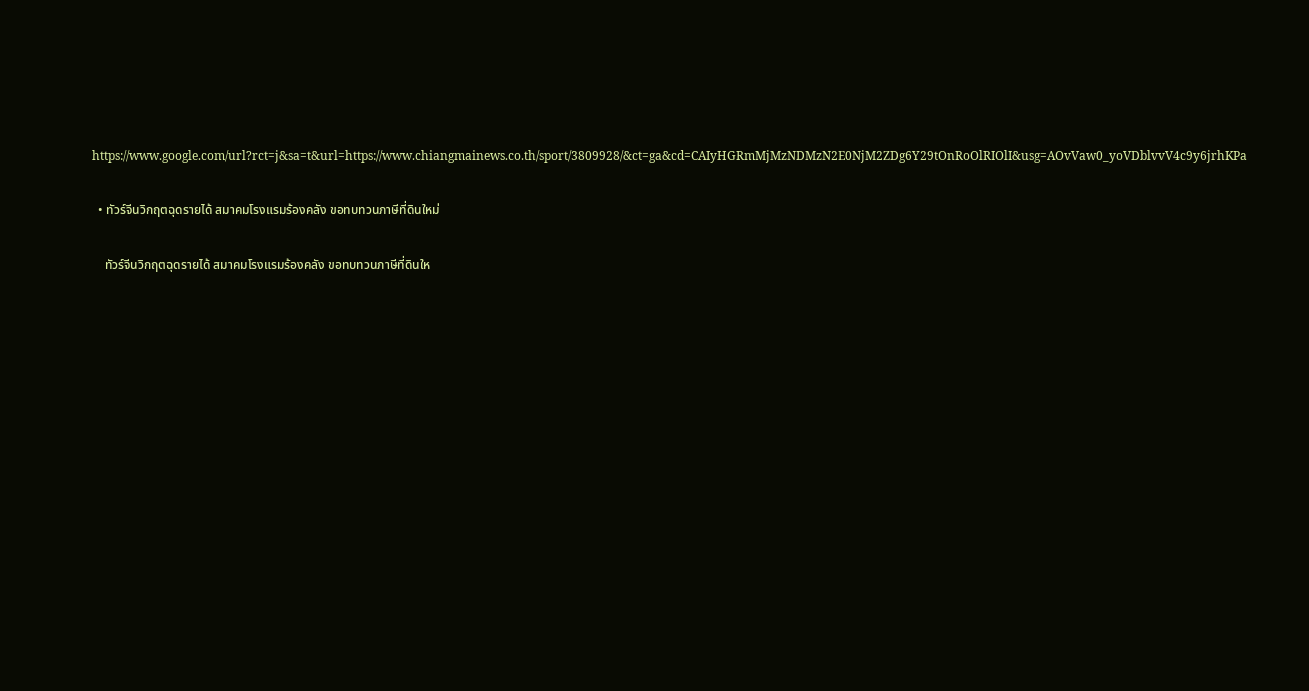https://www.google.com/url?rct=j&sa=t&url=https://www.chiangmainews.co.th/sport/3809928/&ct=ga&cd=CAIyHGRmMjMzNDMzN2E0NjM2ZDg6Y29tOnRoOlRIOlI&usg=AOvVaw0_yoVDblvvV4c9y6jrhKPa

  • ทัวร์จีนวิกฤตฉุดรายได้ สมาคมโรงแรมร้องคลัง ขอทบทวนภาษีที่ดินใหม่

    ทัวร์จีนวิกฤตฉุดรายได้ สมาคมโรงแรมร้องคลัง ขอทบทวนภาษีที่ดินให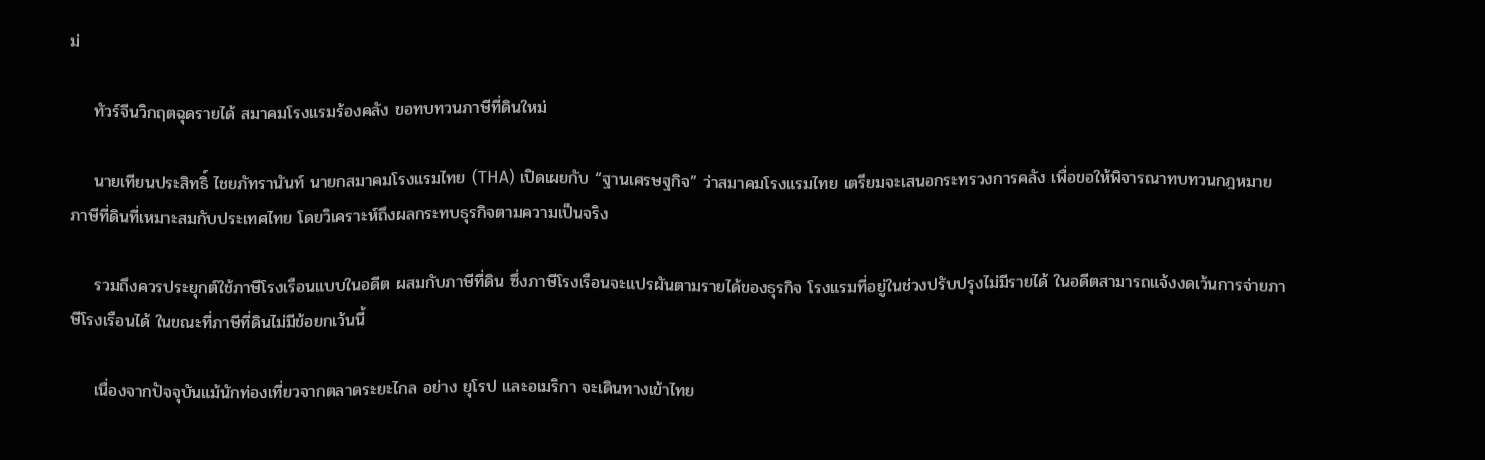ม่

    ทัวร์จีนวิกฤตฉุดรายได้ สมาคมโรงแรมร้องคลัง ขอทบทวนภาษีที่ดินใหม่

    นายเทียนประสิทธิ์ ไชยภัทรานันท์ นายกสมาคมโรงแรมไทย (THA) เปิดเผยกับ “ฐานเศรษฐกิจ” ว่าสมาคมโรงแรมไทย เตรียมจะเสนอกระทรวงการคลัง เพื่อขอให้พิจารณาทบทวนกฎหมายภาษีที่ดินที่เหมาะสมกับประเทศไทย โดยวิเคราะห์ถึงผลกระทบธุรกิจตามความเป็นจริง

    รวมถึงควรประยุกต์ใช้ภาษีโรงเรือนแบบในอดีต ผสมกับภาษีที่ดิน ซึ่งภาษีโรงเรือนจะแปรผันตามรายได้ของธุรกิจ โรงแรมที่อยู่ในช่วงปรับปรุงไม่มีรายได้ ในอดีตสามารถแจ้งงดเว้นการจ่ายภาษีโรงเรือนได้ ในขณะที่ภาษีที่ดินไม่มีข้อยกเว้นนี้

    เนื่องจากปัจจุบันแม้นักท่องเที่ยวจากตลาดระยะไกล อย่าง ยุโรป และอเมริกา จะเดินทางเข้าไทย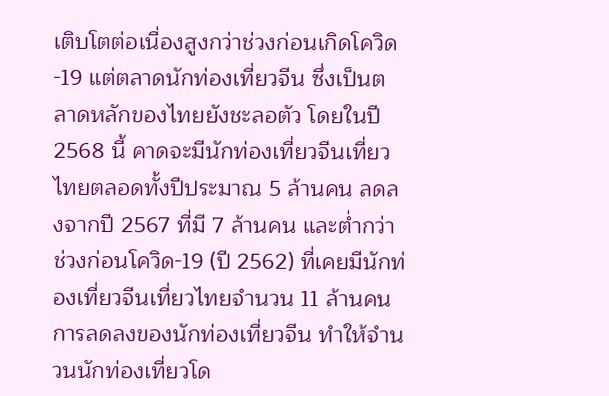เติบโตต่อเนื่องสูงกว่าช่วงก่อนเกิดโควิด-19 แต่ตลาดนักท่องเที่ยวจีน ซึ่งเป็นตลาดหลักของไทยยังชะลอตัว โดยในปี 2568 นี้ คาดจะมีนักท่องเที่ยวจีนเที่ยวไทยตลอดทั้งปีประมาณ 5 ล้านคน ลดลงจากปี 2567 ที่มี 7 ล้านคน และต่ำกว่าช่วงก่อนโควิด-19 (ปี 2562) ที่เคยมีนักท่องเที่ยวจีนเที่ยวไทยจำนวน 11 ล้านคน การลดลงของนักท่องเที่ยวจีน ทำให้จำนวนนักท่องเที่ยวโด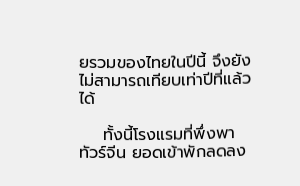ยรวมของไทยในปีนี้ จึงยังไม่สามารถเทียบเท่าปีที่แล้วได้

    ทั้งนี้โรงแรมที่พึ่งพาทัวร์จีน ยอดเข้าพักลดลง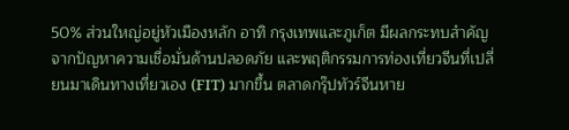50% ส่วนใหญ่อยู่หัวเมืองหลัก อาทิ กรุงเทพและภูเก็ต มีผลกระทบสำคัญจากปัญหาความเชื่อมั่นด้านปลอดภัย และพฤติกรรมการท่องเที่ยวจีนที่เปลี่ยนมาเดินทางเที่ยวเอง (FIT) มากขึ้น ตลาดกรุ๊ปทัวร์จีนหาย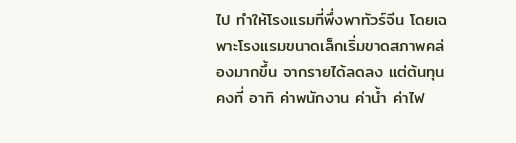ไป ทำให้โรงแรมที่พึ่งพาทัวร์จีน โดยเฉพาะโรงแรมขนาดเล็กเริ่มขาดสภาพคล่องมากขึ้น จากรายได้ลดลง แต่ต้นทุนคงที่ อาทิ ค่าพนักงาน ค่าน้ำ ค่าไฟ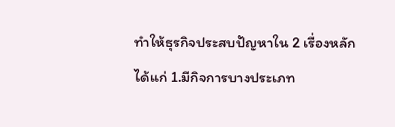ทำให้ธุรกิจประสบปัญหาใน 2 เรื่องหลัก ได้แก่ 1.มีกิจการบางประเภท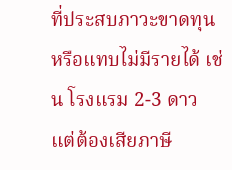ที่ประสบภาวะขาดทุน หรือแทบไม่มีรายได้ เช่น โรงแรม 2-3 ดาว แต่ต้องเสียภาษี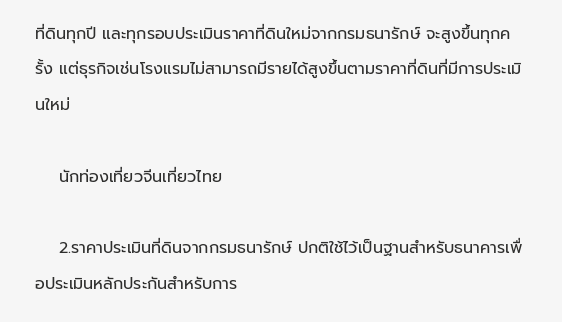ที่ดินทุกปี และทุกรอบประเมินราคาที่ดินใหม่จากกรมธนารักษ์ จะสูงขึ้นทุกครั้ง แต่ธุรกิจเช่นโรงแรมไม่สามารถมีรายได้สูงขึ้นตามราคาที่ดินที่มีการประเมินใหม่

    นักท่องเที่ยวจีนเที่ยวไทย

    2.ราคาประเมินที่ดินจากกรมธนารักษ์ ปกติใช้ไว้เป็นฐานสำหรับธนาคารเพื่อประเมินหลักประกันสำหรับการ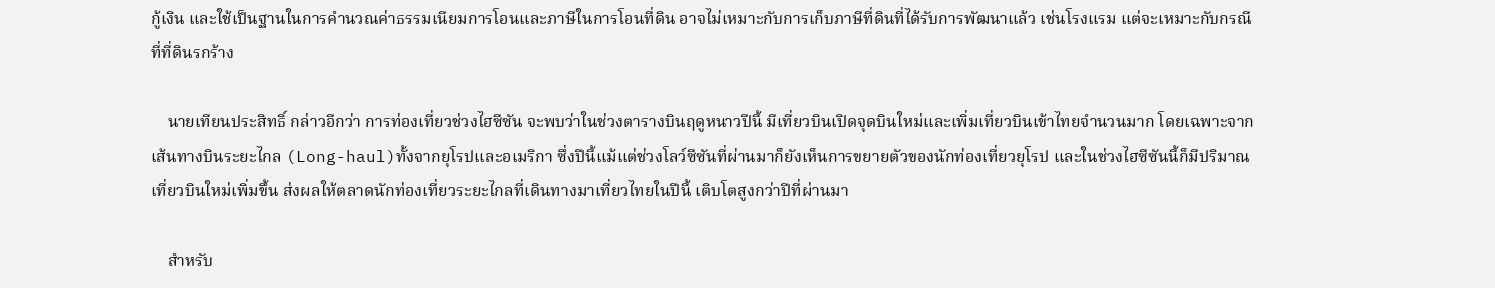กู้เงิน และใช้เป็นฐานในการคำนวณค่าธรรมเนียมการโอนและภาษีในการโอนที่ดิน อาจไม่เหมาะกับการเก็บภาษีที่ดินที่ได้รับการพัฒนาแล้ว เช่นโรงแรม แต่จะเหมาะกับกรณีที่ที่ดินรกร้าง

    นายเทียนประสิทธิ์ กล่าวอีกว่า การท่องเที่ยวช่วงไฮซีซัน จะพบว่าในช่วงตารางบินฤดูหนาวปีนี้ มีเที่ยวบินเปิดจุดบินใหม่และเพิ่มเที่ยวบินเข้าไทยจำนวนมาก โดยเฉพาะจากเส้นทางบินระยะไกล (Long-haul)ทั้งจากยุโรปและอเมริกา ซึ่งปีนี้แม้แต่ช่วงโลว์ซีซันที่ผ่านมาก็ยังเห็นการขยายตัวของนักท่องเที่ยวยุโรป และในช่วงไฮซีซันนี้ก็มีปริมาณเที่ยวบินใหม่เพิ่มขึ้น ส่งผลให้ตลาดนักท่องเที่ยวระยะไกลที่เดินทางมาเที่ยวไทยในปีนี้ เติบโตสูงกว่าปีที่ผ่านมา

    สำหรับ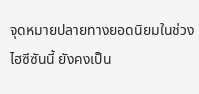จุดหมายปลายทางยอดนิยมในช่วงไฮซีซันนี้ ยังคงเป็น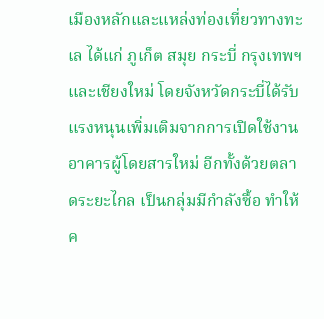เมืองหลักและแหล่งท่องเที่ยวทางทะเล ได้แก่ ภูเก็ต สมุย กระบี่ กรุงเทพฯ และเชียงใหม่ โดยจังหวัดกระบี่ได้รับแรงหนุนเพิ่มเติมจากการเปิดใช้งานอาคารผู้โดยสารใหม่ อีกทั้งด้วยตลาดระยะไกล เป็นกลุ่มมีกำลังซื้อ ทำให้ค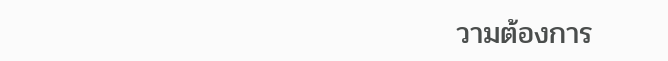วามต้องการ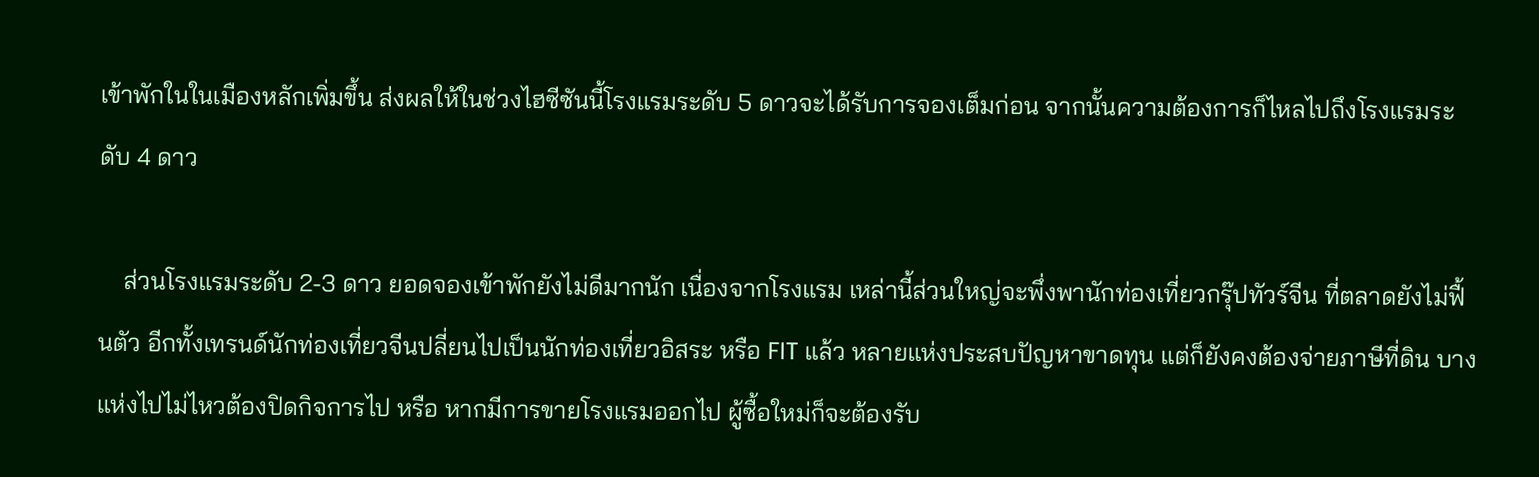เข้าพักในในเมืองหลักเพิ่มขึ้น ส่งผลให้ในช่วงไฮซีซันนี้โรงแรมระดับ 5 ดาวจะได้รับการจองเต็มก่อน จากนั้นความต้องการก็ไหลไปถึงโรงแรมระดับ 4 ดาว

    ส่วนโรงแรมระดับ 2-3 ดาว ยอดจองเข้าพักยังไม่ดีมากนัก เนื่องจากโรงแรม เหล่านี้ส่วนใหญ่จะพึ่งพานักท่องเที่ยวกรุ๊ปทัวร์จีน ที่ตลาดยังไม่ฟื้นตัว อีกทั้งเทรนด์นักท่องเที่ยวจีนปลี่ยนไปเป็นนักท่องเที่ยวอิสระ หรือ FIT แล้ว หลายแห่งประสบปัญหาขาดทุน แต่ก็ยังคงต้องจ่ายภาษีที่ดิน บางแห่งไปไม่ไหวต้องปิดกิจการไป หรือ หากมีการขายโรงแรมออกไป ผู้ซื้อใหม่ก็จะต้องรับ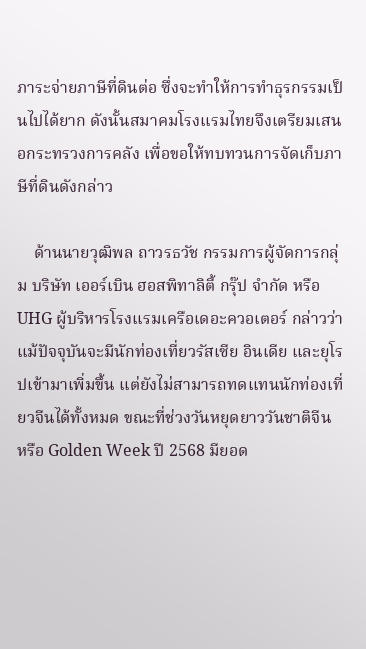ภาระจ่ายภาษีที่ดินต่อ ซึ่งจะทำให้การทำธุรกรรมเป็นไปได้ยาก ดังนั้นสมาคมโรงแรมไทยจึงเตรียมเสนอกระทรวงการคลัง เพื่อขอให้ทบทวนการจัดเก็บภาษีที่ดินดังกล่าว

    ด้านนายวุฒิพล ถาวรธวัช กรรมการผู้จัดการกลุ่ม บริษัท เออร์เบิน ฮอสพิทาลิตี้ กรุ๊ป จำกัด หรือ UHG ผู้บริหารโรงแรมเครือเดอะควอเตอร์ กล่าวว่า แม้ปัจจุบันจะมีนักท่องเที่ยวรัสเซีย อินเดีย และยุโรปเข้ามาเพิ่มขึ้น แต่ยังไม่สามารถทดแทนนักท่องเที่ยวจีนได้ทั้งหมด ขณะที่ช่วงวันหยุดยาววันชาติจีน หรือ Golden Week ปี 2568 มียอด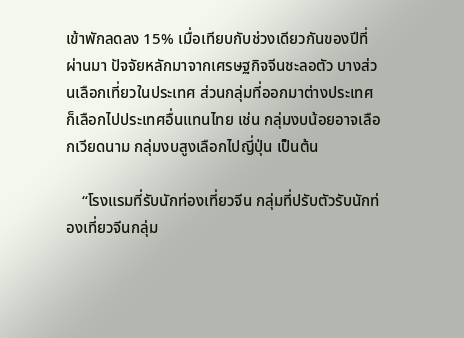เข้าพักลดลง 15% เมื่อเทียบกับช่วงเดียวกันของปีที่ผ่านมา ปัจจัยหลักมาจากเศรษฐกิจจีนชะลอตัว บางส่วนเลือกเที่ยวในประเทศ ส่วนกลุ่มที่ออกมาต่างประเทศก็เลือกไปประเทศอื่นแทนไทย เช่น กลุ่มงบน้อยอาจเลือกเวียดนาม กลุ่มงบสูงเลือกไปญี่ปุ่น เป็นต้น

    “โรงแรมที่รับนักท่องเที่ยวจีน กลุ่มที่ปรับตัวรับนักท่องเที่ยวจีนกลุ่ม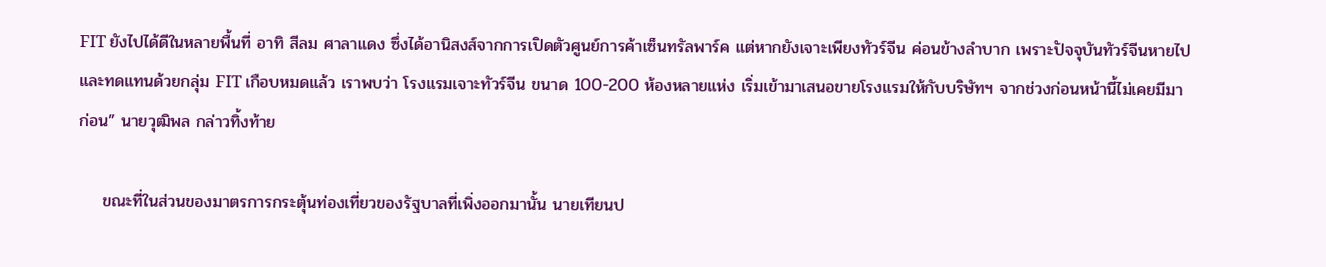FIT ยังไปได้ดีในหลายพื้นที่ อาทิ สีลม ศาลาแดง ซึ่งได้อานิสงส์จากการเปิดตัวศูนย์การค้าเซ็นทรัลพาร์ค แต่หากยังเจาะเพียงทัวร์จีน ค่อนข้างลำบาก เพราะปัจจุบันทัวร์จีนหายไป และทดแทนด้วยกลุ่ม FIT เกือบหมดแล้ว เราพบว่า โรงแรมเจาะทัวร์จีน ขนาด 100-200 ห้องหลายแห่ง เริ่มเข้ามาเสนอขายโรงแรมให้กับบริษัทฯ จากช่วงก่อนหน้านี้ไม่เคยมีมาก่อน” นายวุฒิพล กล่าวทิ้งท้าย

    ขณะที่ในส่วนของมาตรการกระตุ้นท่องเที่ยวของรัฐบาลที่เพิ่งออกมานั้น นายเทียนป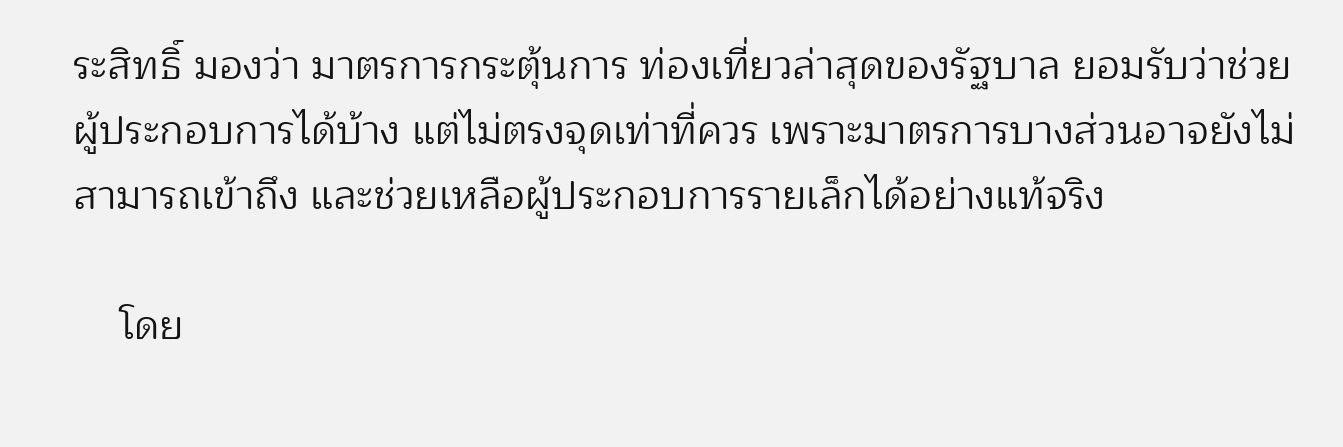ระสิทธิ์ มองว่า มาตรการกระตุ้นการ ท่องเที่ยวล่าสุดของรัฐบาล ยอมรับว่าช่วยผู้ประกอบการได้บ้าง แต่ไม่ตรงจุดเท่าที่ควร เพราะมาตรการบางส่วนอาจยังไม่สามารถเข้าถึง และช่วยเหลือผู้ประกอบการรายเล็กได้อย่างแท้จริง

    โดย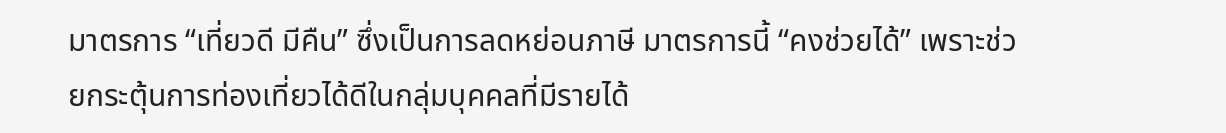มาตรการ “เที่ยวดี มีคืน” ซึ่งเป็นการลดหย่อนภาษี มาตรการนี้ “คงช่วยได้” เพราะช่วยกระตุ้นการท่องเที่ยวได้ดีในกลุ่มบุคคลที่มีรายได้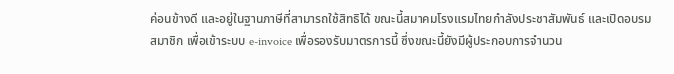ค่อนข้างดี และอยู่ในฐานภาษีที่สามารถใช้สิทธิได้ ขณะนี้สมาคมโรงแรมไทยกำลังประชาสัมพันธ์ และเปิดอบรมสมาชิก เพื่อเข้าระบบ e-invoice เพื่อรองรับมาตรการนี้ ซึ่งขณะนี้ยังมีผู้ประกอบการจำนวน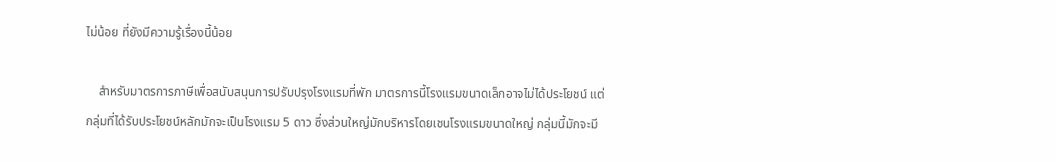ไม่น้อย ที่ยังมีความรู้เรื่องนี้น้อย

    สำหรับมาตรการภาษีเพื่อสนับสนุนการปรับปรุงโรงแรมที่พัก มาตรการนี้โรงแรมขนาดเล็กอาจไม่ได้ประโยชน์ แต่กลุ่มที่ได้รับประโยชน์หลักมักจะเป็นโรงแรม 5 ดาว ซึ่งส่วนใหญ่มักบริหารโดยเชนโรงแรมขนาดใหญ่ กลุ่มนี้มักจะมี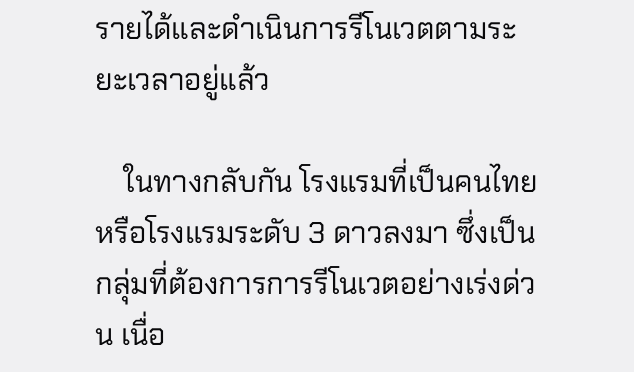รายได้และดำเนินการรีโนเวตตามระยะเวลาอยู่แล้ว

    ในทางกลับกัน โรงแรมที่เป็นคนไทย หรือโรงแรมระดับ 3 ดาวลงมา ซึ่งเป็นกลุ่มที่ต้องการการรีโนเวตอย่างเร่งด่วน เนื่อ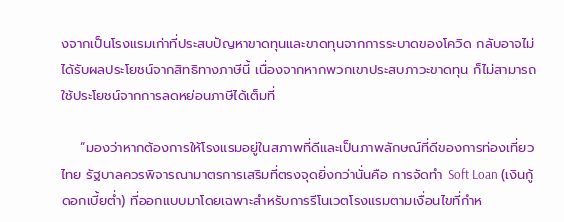งจากเป็นโรงแรมเก่าที่ประสบปัญหาขาดทุนและขาดทุนจากการระบาดของโควิด กลับอาจไม่ได้รับผลประโยชน์จากสิทธิทางภาษีนี้ เนื่องจากหากพวกเขาประสบภาวะขาดทุน ก็ไม่สามารถใช้ประโยชน์จากการลดหย่อนภาษีได้เต็มที่

    “มองว่าหากต้องการให้โรงแรมอยู่ในสภาพที่ดีและเป็นภาพลักษณ์ที่ดีของการท่องเที่ยวไทย รัฐบาลควรพิจารณามาตรการเสริมที่ตรงจุดยิ่งกว่านั่นคือ การจัดทำ Soft Loan (เงินกู้ดอกเบี้ยต่ำ) ที่ออกแบบมาโดยเฉพาะสำหรับการรีโนเวตโรงแรมตามเงื่อนไขที่กำห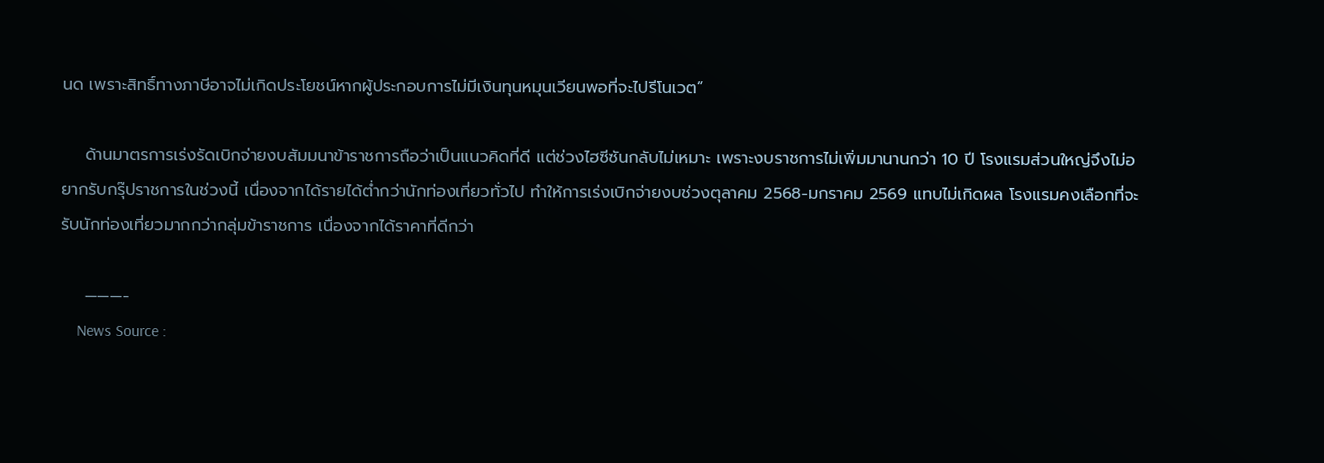นด เพราะสิทธิ์ทางภาษีอาจไม่เกิดประโยชน์หากผู้ประกอบการไม่มีเงินทุนหมุนเวียนพอที่จะไปรีโนเวต”

    ด้านมาตรการเร่งรัดเบิกจ่ายงบสัมมนาข้าราชการถือว่าเป็นแนวคิดที่ดี แต่ช่วงไฮซีซันกลับไม่เหมาะ เพราะงบราชการไม่เพิ่มมานานกว่า 10 ปี โรงแรมส่วนใหญ่จึงไม่อยากรับกรุ๊ปราชการในช่วงนี้ เนื่องจากได้รายได้ต่ำกว่านักท่องเที่ยวทั่วไป ทำให้การเร่งเบิกจ่ายงบช่วงตุลาคม 2568-มกราคม 2569 แทบไม่เกิดผล โรงแรมคงเลือกที่จะรับนักท่องเที่ยวมากกว่ากลุ่มข้าราชการ เนื่องจากได้ราคาที่ดีกว่า

    ———-
    News Source :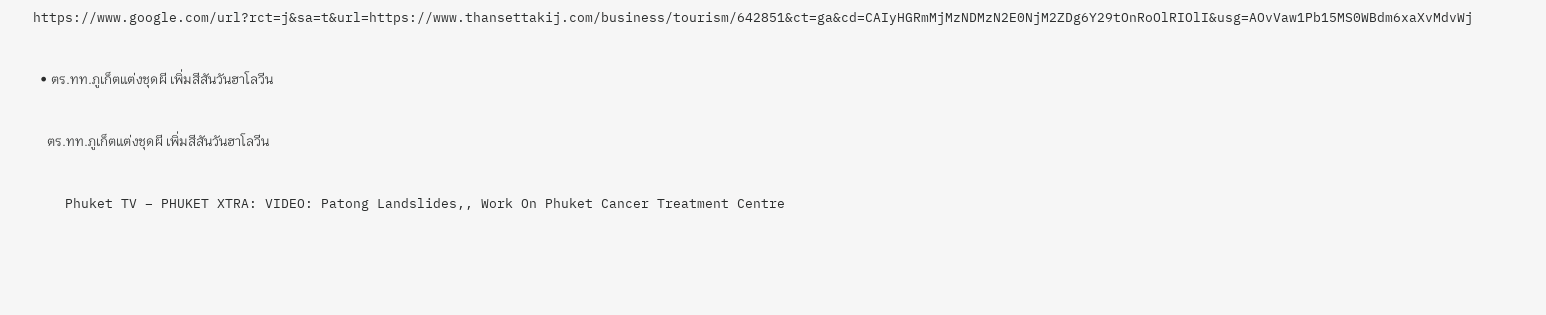https://www.google.com/url?rct=j&sa=t&url=https://www.thansettakij.com/business/tourism/642851&ct=ga&cd=CAIyHGRmMjMzNDMzN2E0NjM2ZDg6Y29tOnRoOlRIOlI&usg=AOvVaw1Pb15MS0WBdm6xaXvMdvWj

  • ตร.ทท.ภูเก็ตแต่งชุดผี เพิ่มสีสันวันฮาโลวีน

    ตร.ทท.ภูเก็ตแต่งชุดผี เพิ่มสีสันวันฮาโลวีน

    Phuket TV – PHUKET XTRA: VIDEO: Patong Landslides,, Work On Phuket Cancer Treatment Centre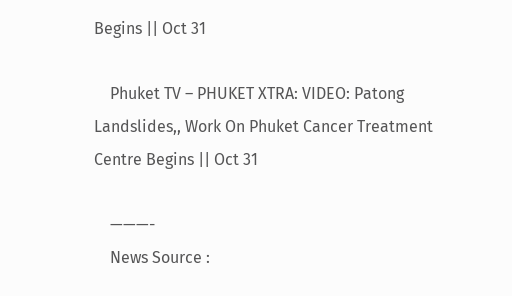Begins || Oct 31

    Phuket TV – PHUKET XTRA: VIDEO: Patong Landslides,, Work On Phuket Cancer Treatment Centre Begins || Oct 31

    ———-
    News Source :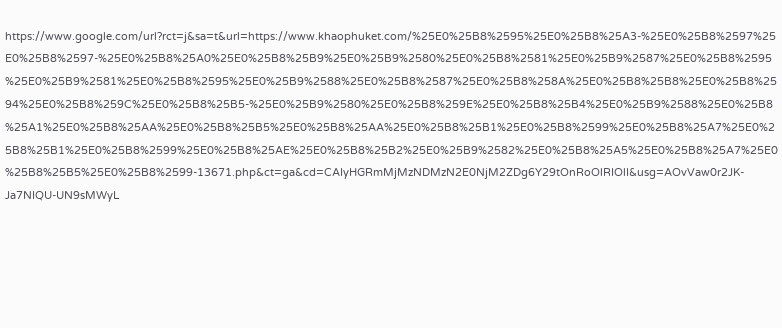https://www.google.com/url?rct=j&sa=t&url=https://www.khaophuket.com/%25E0%25B8%2595%25E0%25B8%25A3-%25E0%25B8%2597%25E0%25B8%2597-%25E0%25B8%25A0%25E0%25B8%25B9%25E0%25B9%2580%25E0%25B8%2581%25E0%25B9%2587%25E0%25B8%2595%25E0%25B9%2581%25E0%25B8%2595%25E0%25B9%2588%25E0%25B8%2587%25E0%25B8%258A%25E0%25B8%25B8%25E0%25B8%2594%25E0%25B8%259C%25E0%25B8%25B5-%25E0%25B9%2580%25E0%25B8%259E%25E0%25B8%25B4%25E0%25B9%2588%25E0%25B8%25A1%25E0%25B8%25AA%25E0%25B8%25B5%25E0%25B8%25AA%25E0%25B8%25B1%25E0%25B8%2599%25E0%25B8%25A7%25E0%25B8%25B1%25E0%25B8%2599%25E0%25B8%25AE%25E0%25B8%25B2%25E0%25B9%2582%25E0%25B8%25A5%25E0%25B8%25A7%25E0%25B8%25B5%25E0%25B8%2599-13671.php&ct=ga&cd=CAIyHGRmMjMzNDMzN2E0NjM2ZDg6Y29tOnRoOlRIOlI&usg=AOvVaw0r2JK-Ja7NIQU-UN9sMWyL